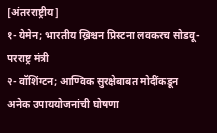[अंतरराष्ट्रीय]
१- येमेन; भारतीय ख्रिश्चन प्रिस्टना लवकरच सोडवू- परराष्ट्र मंत्री
२- वॉशिंग्टन; आण्विक सुरक्षेबाबत मोदींकडून अनेक उपाययोजनांची घोषणा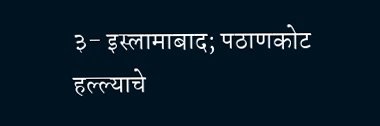३- इस्लामाबाद; पठाणकोट हल्ल्याचे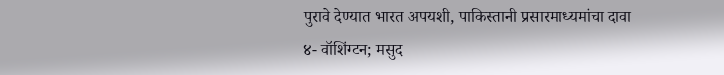पुरावे देण्यात भारत अपयशी, पाकिस्तानी प्रसारमाध्यमांचा दावा
४- वॉशिंग्टन; मसुद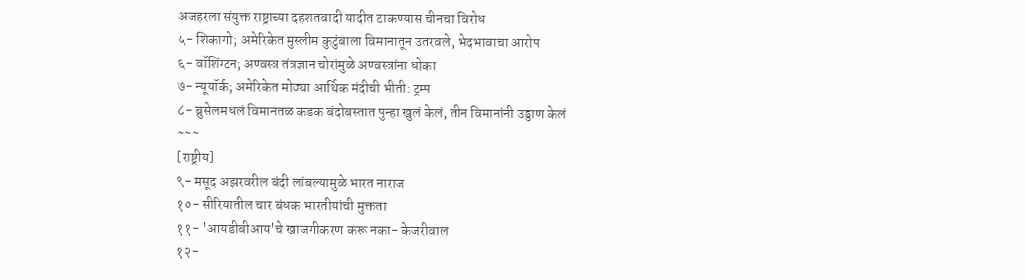अजहरला संयुक्त राष्ट्राच्या दहशतवादी यादीत टाकण्यास चीनचा विरोध
५- शिकागो; अमेरिकेत मुस्लीम कुटुंबाला विमानातून उतरवले, भेदभावाचा आरोप
६- वॉशिंग्टन; अण्वस्त्र तंत्रज्ञान चोरांमुळे अण्वस्त्रांना धोका
७- न्यूयॉर्क; अमेरिकेत मोठ्या आर्थिक मंदीची भीती: ट्रम्प
८- ब्रुसेलमधलं विमानतळ कडक बंदोबस्तात पुन्हा खुलं केलं, तीन विमानांनी उड्डाण केलं
~~~
[राष्ट्रीय]
९- मसूद अझरवरील बंदी लांबल्यामुळे भारत नाराज
१०- सीरियातील चार बंधक भारतीयांची मुक्तता
११- 'आयडीबीआय'चे खाजगीकरण करू नका- केजरीवाल
१२-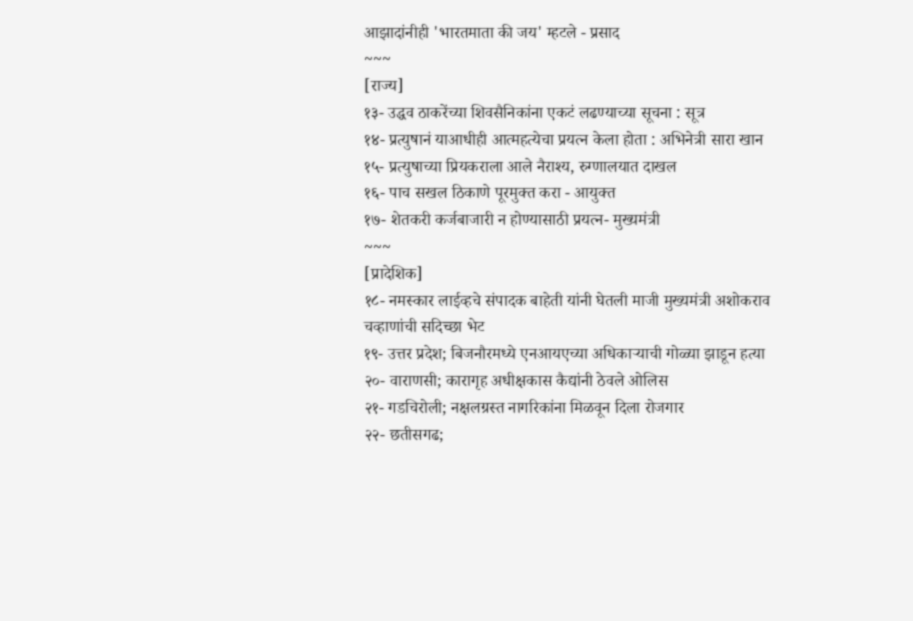आझादांनीही 'भारतमाता की जय' म्हटले - प्रसाद
~~~
[राज्य]
१३- उद्धव ठाकरेंच्या शिवसैनिकांना एकटं लढण्याच्या सूचना : सूत्र
१४- प्रत्युषानं याआधीही आत्महत्येचा प्रयत्न केला होता : अभिनेत्री सारा खान
१५- प्रत्युषाच्या प्रियकराला आले नैराश्य, रुग्णालयात दाखल
१६- पाच सखल ठिकाणे पूरमुक्त करा - आयुक्त
१७- शेतकरी कर्जबाजारी न होण्यासाठी प्रयत्न- मुख्यमंत्री
~~~
[प्रादेशिक]
१८- नमस्कार लाईव्हचे संपादक बाहेती यांनी घेतली माजी मुख्यमंत्री अशोकराव चव्हाणांची सदिच्छा भेट
१९- उत्तर प्रदेश; बिजनौरमध्ये एनआयएच्या अधिकाऱ्याची गोळ्या झाडून हत्या
२०- वाराणसी; कारागृह अधीक्षकास कैद्यांनी ठेवले ओलिस
२१- गडचिरोली; नक्षलग्रस्त नागरिकांना मिळवून दिला रोजगार
२२- छतीसगढ;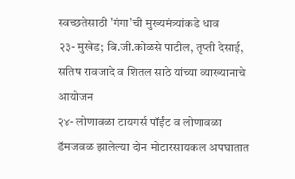स्वच्छतेसाठी 'गंगा'ची मुख्यमंत्र्यांकडे धाव
२३- मुखेड; बि.जी.कोळसे पाटील, तृप्ती देसाई, सतिष रावजादे व शितल साठे यांच्या व्याख्यानाचे आयोजन
२४- लोणावळा टायगर्स पॉईंट व लोणावळा डॅमजवळ झालेल्या दोन मोटारसायकल अपघातात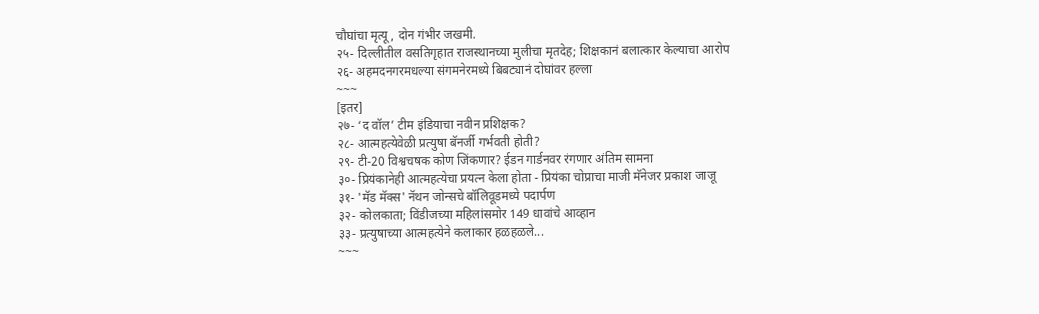चौघांचा मृत्यू, दोन गंभीर जखमी.
२५- दिल्लीतील वसतिगृहात राजस्थानच्या मुलीचा मृतदेह; शिक्षकानं बलात्कार केल्याचा आरोप
२६- अहमदनगरमधल्या संगमनेरमध्ये बिबट्यानं दोघांवर हल्ला
~~~
[इतर]
२७- ‘द वॉल’ टीम इंडियाचा नवीन प्रशिक्षक?
२८- आत्महत्येवेळी प्रत्युषा बॅनर्जी गर्भवती होती?
२९- टी-20 विश्वचषक कोण जिंकणार? ईडन गार्डनवर रंगणार अंतिम सामना
३०- प्रियंकानेही आत्महत्येचा प्रयत्न केला होता - प्रियंका चोप्राचा माजी मॅनेजर प्रकाश जाजू
३१- 'मॅड मॅक्स' नॅथन जोन्सचे बॉलिवूडमध्ये पदार्पण
३२- कोलकाता; विंडीजच्या महिलांसमोर 149 धावांचे आव्हान
३३- प्रत्युषाच्या आत्महत्येने कलाकार हळहळले...
~~~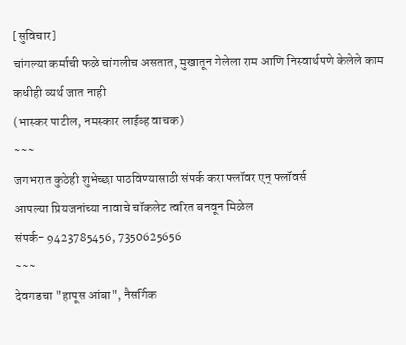[सुविचार]
चांगल्या कर्माची फळे चांगलीच असतात, मुखातून गेलेला राम आणि निस्वार्थपणे केलेले काम कधीही व्यर्थ जात नाही
(भास्कर पाटील, नमस्कार लाईव्ह वाचक)
~~~
जगभरात कुठेही शुभेच्छा पाठविण्यासाठी संपर्क करा फ्लॉवर एन् फ्लॉवर्स
आपल्या प्रियजनांच्या नावाचे चॉकलेट त्वरित बनवून मिळेल
संपर्क- 9423785456, 7350625656
~~~
देवगडचा "हापूस आंबा", नैसर्गिक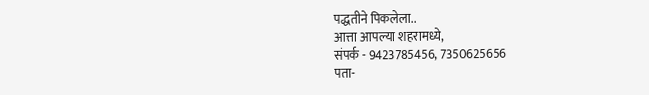पद्धतीने पिकलेला..
आत्ता आपल्या शहरामध्ये,
संपर्क - 9423785456, 7350625656
पता-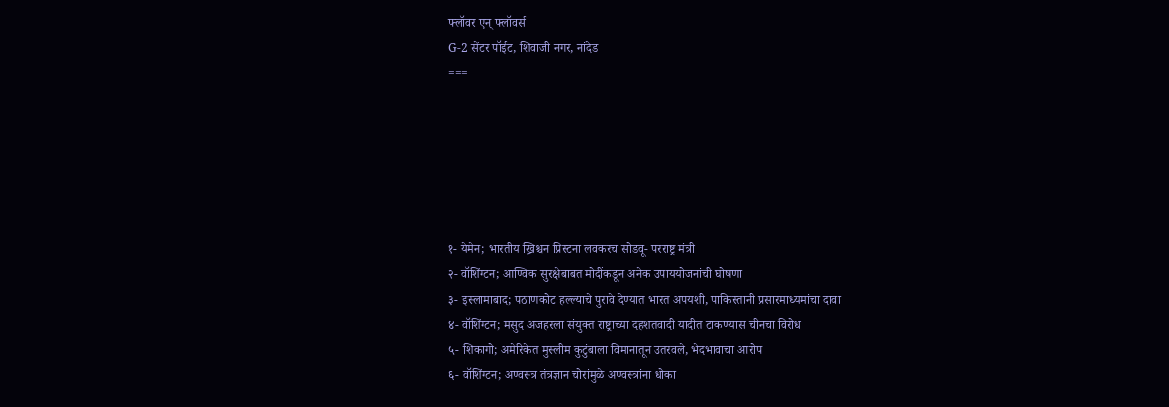फ्लॉवर एन् फ्लॉवर्स
G-2 सेंटर पॉईट, शिवाजी नगर, नांदेड
===






१- येमेन; भारतीय ख्रिश्चन प्रिस्टना लवकरच सोडवू- परराष्ट्र मंत्री
२- वॉशिंग्टन; आण्विक सुरक्षेबाबत मोदींकडून अनेक उपाययोजनांची घोषणा
३- इस्लामाबाद; पठाणकोट हल्ल्याचे पुरावे देण्यात भारत अपयशी, पाकिस्तानी प्रसारमाध्यमांचा दावा
४- वॉशिंग्टन; मसुद अजहरला संयुक्त राष्ट्राच्या दहशतवादी यादीत टाकण्यास चीनचा विरोध
५- शिकागो; अमेरिकेत मुस्लीम कुटुंबाला विमानातून उतरवले, भेदभावाचा आरोप
६- वॉशिंग्टन; अण्वस्त्र तंत्रज्ञान चोरांमुळे अण्वस्त्रांना धोका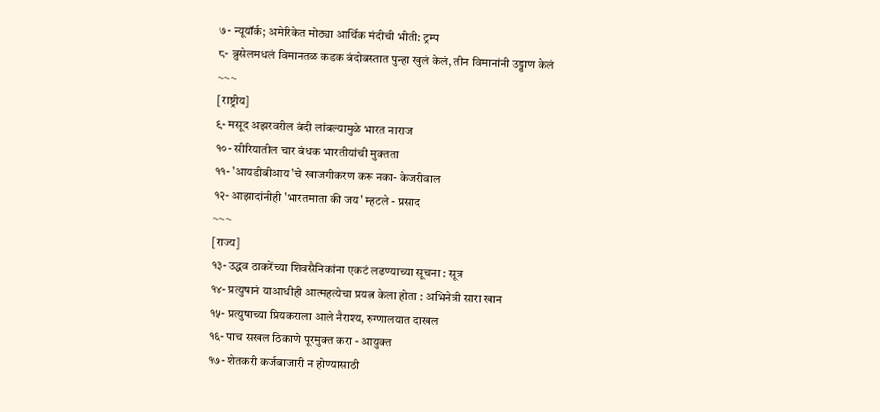७- न्यूयॉर्क; अमेरिकेत मोठ्या आर्थिक मंदीची भीती: ट्रम्प
८- ब्रुसेलमधलं विमानतळ कडक बंदोबस्तात पुन्हा खुलं केलं, तीन विमानांनी उड्डाण केलं
~~~
[राष्ट्रीय]
९- मसूद अझरवरील बंदी लांबल्यामुळे भारत नाराज
१०- सीरियातील चार बंधक भारतीयांची मुक्तता
११- 'आयडीबीआय'चे खाजगीकरण करू नका- केजरीवाल
१२- आझादांनीही 'भारतमाता की जय' म्हटले - प्रसाद
~~~
[राज्य]
१३- उद्धव ठाकरेंच्या शिवसैनिकांना एकटं लढण्याच्या सूचना : सूत्र
१४- प्रत्युषानं याआधीही आत्महत्येचा प्रयत्न केला होता : अभिनेत्री सारा खान
१५- प्रत्युषाच्या प्रियकराला आले नैराश्य, रुग्णालयात दाखल
१६- पाच सखल ठिकाणे पूरमुक्त करा - आयुक्त
१७- शेतकरी कर्जबाजारी न होण्यासाठी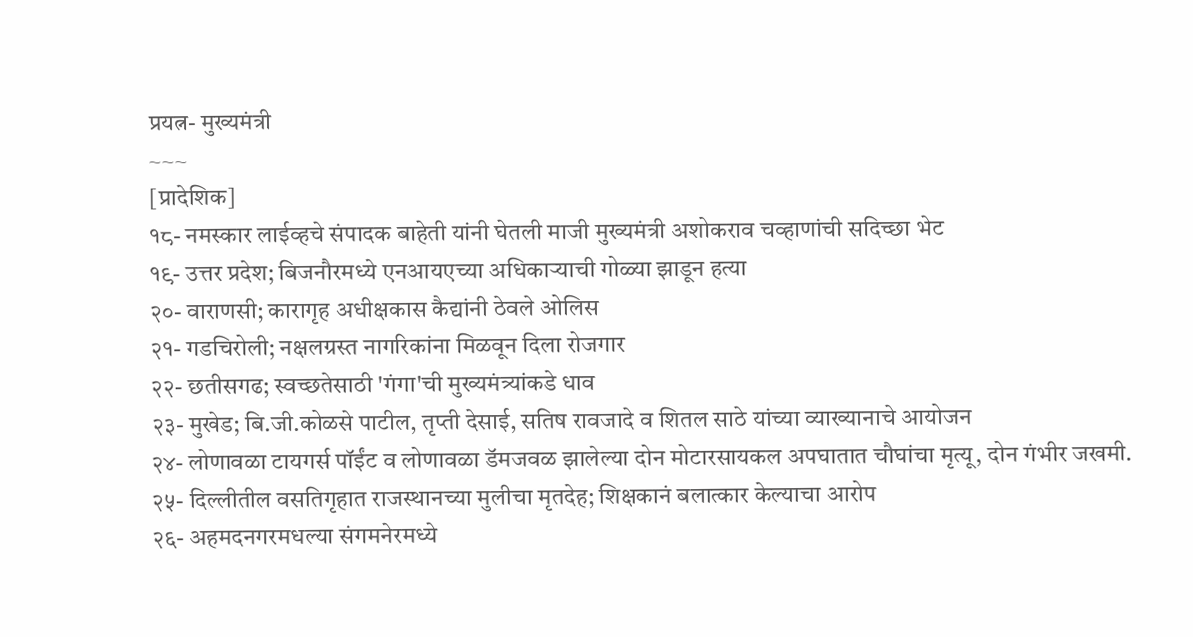प्रयत्न- मुख्यमंत्री
~~~
[प्रादेशिक]
१८- नमस्कार लाईव्हचे संपादक बाहेती यांनी घेतली माजी मुख्यमंत्री अशोकराव चव्हाणांची सदिच्छा भेट
१९- उत्तर प्रदेश; बिजनौरमध्ये एनआयएच्या अधिकाऱ्याची गोळ्या झाडून हत्या
२०- वाराणसी; कारागृह अधीक्षकास कैद्यांनी ठेवले ओलिस
२१- गडचिरोली; नक्षलग्रस्त नागरिकांना मिळवून दिला रोजगार
२२- छतीसगढ; स्वच्छतेसाठी 'गंगा'ची मुख्यमंत्र्यांकडे धाव
२३- मुखेड; बि.जी.कोळसे पाटील, तृप्ती देसाई, सतिष रावजादे व शितल साठे यांच्या व्याख्यानाचे आयोजन
२४- लोणावळा टायगर्स पॉईंट व लोणावळा डॅमजवळ झालेल्या दोन मोटारसायकल अपघातात चौघांचा मृत्यू, दोन गंभीर जखमी.
२५- दिल्लीतील वसतिगृहात राजस्थानच्या मुलीचा मृतदेह; शिक्षकानं बलात्कार केल्याचा आरोप
२६- अहमदनगरमधल्या संगमनेरमध्ये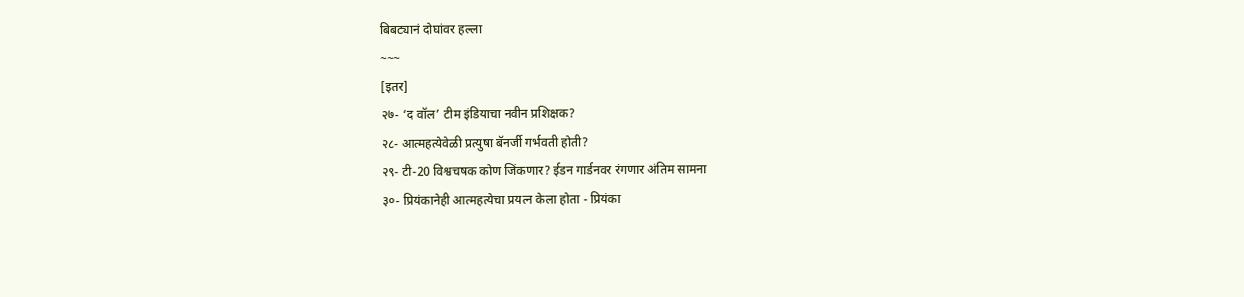बिबट्यानं दोघांवर हल्ला
~~~
[इतर]
२७- ‘द वॉल’ टीम इंडियाचा नवीन प्रशिक्षक?
२८- आत्महत्येवेळी प्रत्युषा बॅनर्जी गर्भवती होती?
२९- टी-20 विश्वचषक कोण जिंकणार? ईडन गार्डनवर रंगणार अंतिम सामना
३०- प्रियंकानेही आत्महत्येचा प्रयत्न केला होता - प्रियंका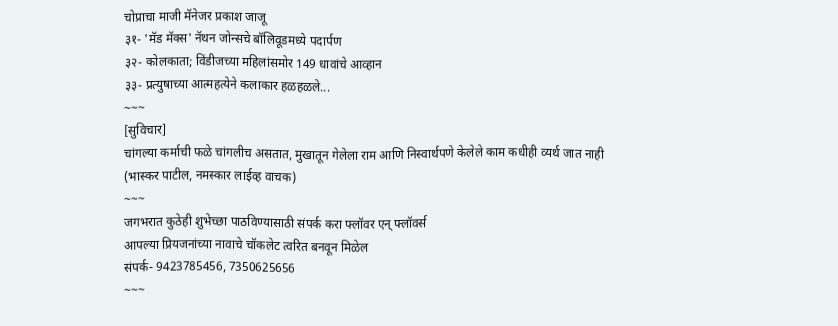चोप्राचा माजी मॅनेजर प्रकाश जाजू
३१- 'मॅड मॅक्स' नॅथन जोन्सचे बॉलिवूडमध्ये पदार्पण
३२- कोलकाता; विंडीजच्या महिलांसमोर 149 धावांचे आव्हान
३३- प्रत्युषाच्या आत्महत्येने कलाकार हळहळले...
~~~
[सुविचार]
चांगल्या कर्माची फळे चांगलीच असतात, मुखातून गेलेला राम आणि निस्वार्थपणे केलेले काम कधीही व्यर्थ जात नाही
(भास्कर पाटील, नमस्कार लाईव्ह वाचक)
~~~
जगभरात कुठेही शुभेच्छा पाठविण्यासाठी संपर्क करा फ्लॉवर एन् फ्लॉवर्स
आपल्या प्रियजनांच्या नावाचे चॉकलेट त्वरित बनवून मिळेल
संपर्क- 9423785456, 7350625656
~~~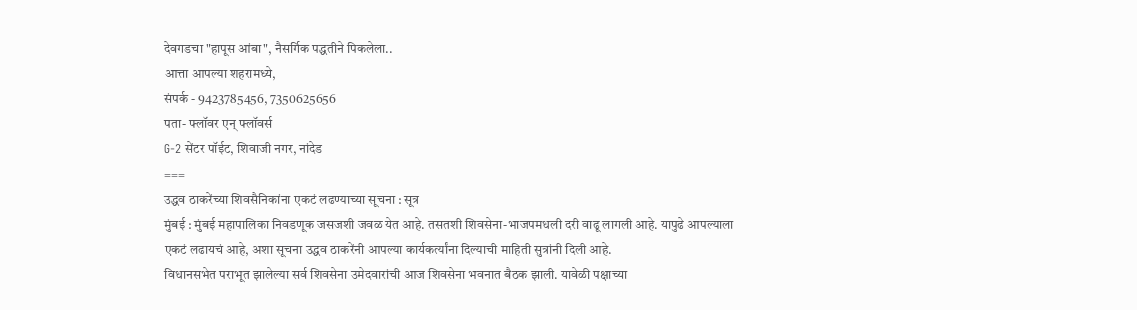देवगडचा "हापूस आंबा", नैसर्गिक पद्धतीने पिकलेला..
आत्ता आपल्या शहरामध्ये,
संपर्क - 9423785456, 7350625656
पता- फ्लॉवर एन् फ्लॉवर्स
G-2 सेंटर पॉईट, शिवाजी नगर, नांदेड
===
उद्धव ठाकरेंच्या शिवसैनिकांना एकटं लढण्याच्या सूचना : सूत्र
मुंबई : मुंबई महापालिका निवडणूक जसजशी जवळ येत आहे. तसतशी शिवसेना-भाजपमधली दरी वाढू लागली आहे. यापुढे आपल्याला एकटं लढायचं आहे, अशा सूचना उद्धव ठाकरेंनी आपल्या कार्यकर्त्यांना दिल्याची माहिती सुत्रांनी दिली आहे.
विधानसभेत पराभूत झालेल्या सर्व शिवसेना उमेदवारांची आज शिवसेना भवनात बैठक झाली. यावेळी पक्षाच्या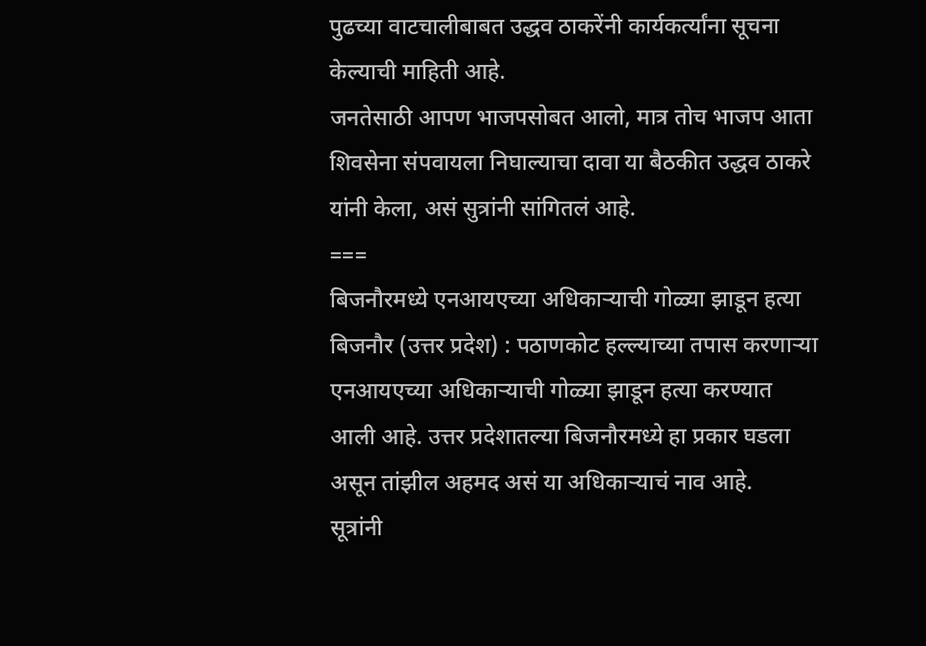पुढच्या वाटचालीबाबत उद्धव ठाकरेंनी कार्यकर्त्यांना सूचना केल्याची माहिती आहे.
जनतेसाठी आपण भाजपसोबत आलो, मात्र तोच भाजप आता शिवसेना संपवायला निघाल्याचा दावा या बैठकीत उद्धव ठाकरे यांनी केला, असं सुत्रांनी सांगितलं आहे.
===
बिजनौरमध्ये एनआयएच्या अधिकाऱ्याची गोळ्या झाडून हत्या
बिजनौर (उत्तर प्रदेश) : पठाणकोट हल्ल्याच्या तपास करणाऱ्या एनआयएच्या अधिकाऱ्याची गोळ्या झाडून हत्या करण्यात आली आहे. उत्तर प्रदेशातल्या बिजनौरमध्ये हा प्रकार घडला असून तांझील अहमद असं या अधिकाऱ्याचं नाव आहे.
सूत्रांनी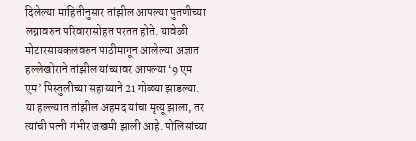दिलेल्या माहितीनुसार तांझील आपल्या पुतणीच्या लग्नावरुन परिवारासोहत परतत होते. यावेळी मोटारसायकलवरुन पाठीमागून आलेल्या अज्ञात हल्लेखोराने तांझील यांच्यावर आपल्या ‘9 एम एम’ पिस्तुलीच्या सहाय्याने 21 गोळ्या झाडल्या. या हल्ल्यात तांझील अहमद यांचा मृत्यू झाला, तर त्यांची पत्नी गंभीर जखमी झाली आहे. पोलिसांच्या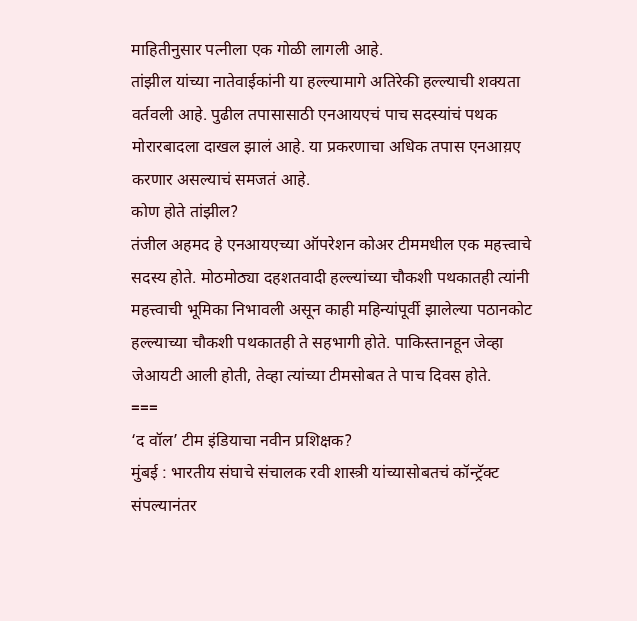माहितीनुसार पत्नीला एक गोळी लागली आहे.
तांझील यांच्या नातेवाईकांनी या हल्ल्यामागे अतिरेकी हल्ल्याची शक्यता वर्तवली आहे. पुढील तपासासाठी एनआयएचं पाच सदस्यांचं पथक मोरारबादला दाखल झालं आहे. या प्रकरणाचा अधिक तपास एनआय़ए करणार असल्याचं समजतं आहे.
कोण होते तांझील?
तंजील अहमद हे एनआयएच्या ऑपरेशन कोअर टीममधील एक महत्त्वाचे सदस्य होते. मोठमोठ्या दहशतवादी हल्ल्यांच्या चौकशी पथकातही त्यांनी महत्त्वाची भूमिका निभावली असून काही महिन्यांपूर्वी झालेल्या पठानकोट हल्ल्याच्या चौकशी पथकातही ते सहभागी होते. पाकिस्तानहून जेव्हा जेआयटी आली होती, तेव्हा त्यांच्या टीमसोबत ते पाच दिवस होते.
===
‘द वॉल’ टीम इंडियाचा नवीन प्रशिक्षक?
मुंबई : भारतीय संघाचे संचालक रवी शास्त्री यांच्यासोबतचं कॉन्ट्रॅक्ट संपल्यानंतर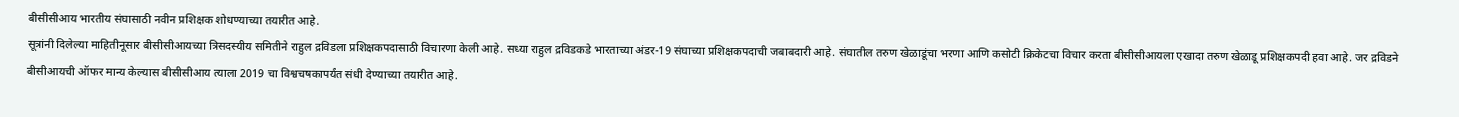बीसीसीआय भारतीय संघासाठी नवीन प्रशिक्षक शोधण्याच्या तयारीत आहे.
सूत्रांनी दिलेल्या माहितीनूसार बीसीसीआयच्या त्रिसदस्यीय समितीने राहुल द्रविडला प्रशिक्षकपदासाठी विचारणा केली आहे. सध्या राहुल द्रविडकडे भारताच्या अंडर-19 संघाच्या प्रशिक्षकपदाची जबाबदारी आहे. संघातील तरुण खेळाडूंचा भरणा आणि कसोटी क्रिकेटचा विचार करता बीसीसीआयला एखादा तरुण खेळाडू प्रशिक्षकपदी हवा आहे. जर द्रविडने बीसीआयची ऑफर मान्य केल्यास बीसीसीआय त्याला 2019 चा विश्वचषकापर्यंत संधी देण्याच्या तयारीत आहे.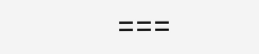===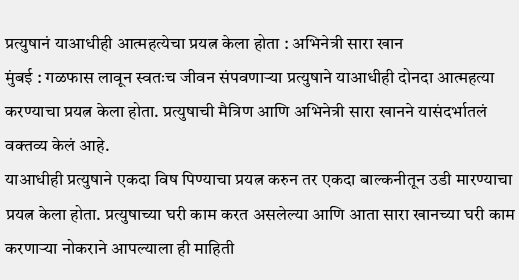प्रत्युषानं याआधीही आत्महत्येचा प्रयत्न केला होता : अभिनेत्री सारा खान
मुंबई : गळफास लावून स्वतःच जीवन संपवणाऱ्या प्रत्युषाने याआधीही दोनदा आत्महत्या करण्याचा प्रयत्न केला होता. प्रत्युषाची मैत्रिण आणि अभिनेत्री सारा खानने यासंदर्भातलं वक्तव्य केलं आहे.
याआधीही प्रत्युषाने एकदा विष पिण्याचा प्रयत्न करुन तर एकदा बाल्कनीतून उडी मारण्याचा प्रयत्न केला होता. प्रत्युषाच्या घरी काम करत असलेल्या आणि आता सारा खानच्या घरी काम करणाऱ्या नोकराने आपल्याला ही माहिती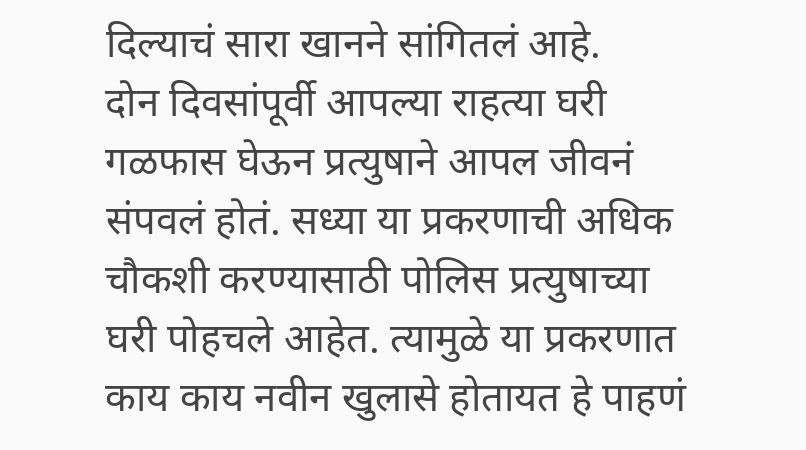दिल्याचं सारा खानने सांगितलं आहे.
दोन दिवसांपूर्वी आपल्या राहत्या घरी गळफास घेऊन प्रत्युषाने आपल जीवनं संपवलं होतं. सध्या या प्रकरणाची अधिक चौकशी करण्यासाठी पोलिस प्रत्युषाच्या घरी पोहचले आहेत. त्यामुळे या प्रकरणात काय काय नवीन खुलासे होतायत हे पाहणं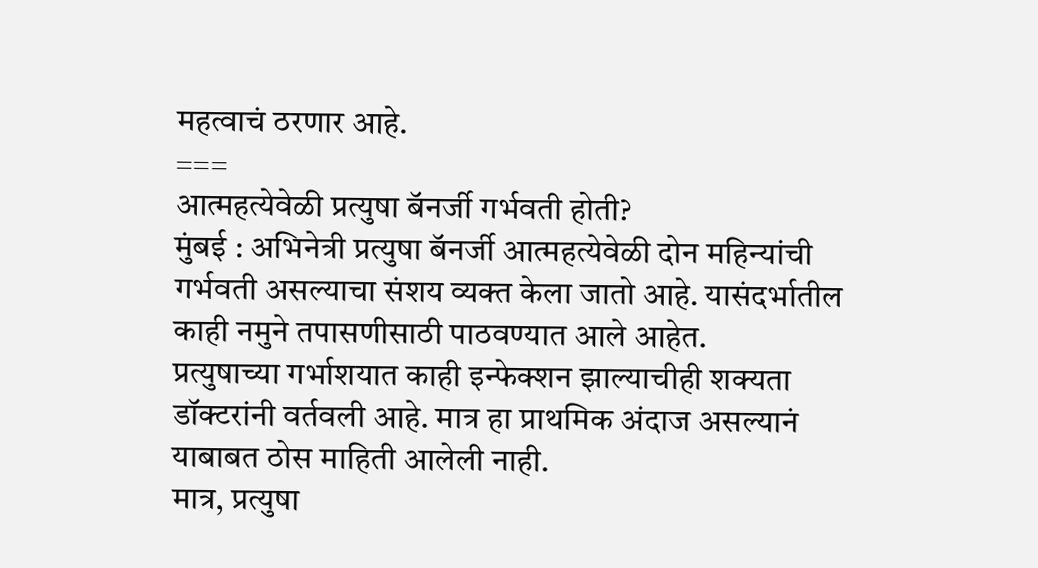महत्वाचं ठरणार आहे.
===
आत्महत्येवेळी प्रत्युषा बॅनर्जी गर्भवती होती?
मुंबई : अभिनेत्री प्रत्युषा बॅनर्जी आत्महत्येवेळी दोन महिन्यांची गर्भवती असल्याचा संशय व्यक्त केला जातो आहे. यासंदर्भातील काही नमुने तपासणीसाठी पाठवण्यात आले आहेत.
प्रत्युषाच्या गर्भाशयात काही इन्फेक्शन झाल्याचीही शक्यता डॉक्टरांनी वर्तवली आहे. मात्र हा प्राथमिक अंदाज असल्यानं याबाबत ठोस माहिती आलेली नाही.
मात्र, प्रत्युषा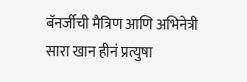बॅनर्जीची मैत्रिण आणि अभिनेत्री सारा खान हीनं प्रत्युषा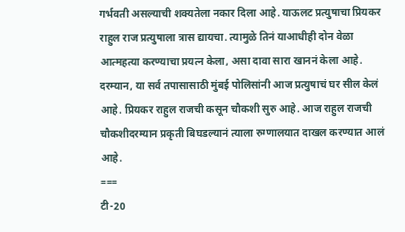गर्भवती असल्याची शक्यतेला नकार दिला आहे. याऊलट प्रत्युषाचा प्रियकर राहुल राज प्रत्युषाला त्रास द्यायचा. त्यामुळे तिनं याआधीही दोन वेळा आत्महत्या करण्याचा प्रयत्न केला, असा दावा सारा खाननं केला आहे.
दरम्यान, या सर्व तपासासाठी मुंबई पोलिसांनी आज प्रत्युषाचं घर सील केलं आहे. प्रियकर राहुल राजची कसून चौकशी सुरु आहे. आज राहुल राजची चौकशीदरम्यान प्रकृती बिघडल्यानं त्याला रुग्णालयात दाखल करण्यात आलं आहे.
===
टी-20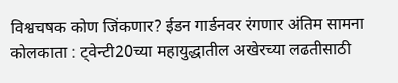विश्वचषक कोण जिंकणार? ईडन गार्डनवर रंगणार अंतिम सामना
कोलकाता : ट्वेन्टी20च्या महायुद्धातील अखेरच्या लढतीसाठी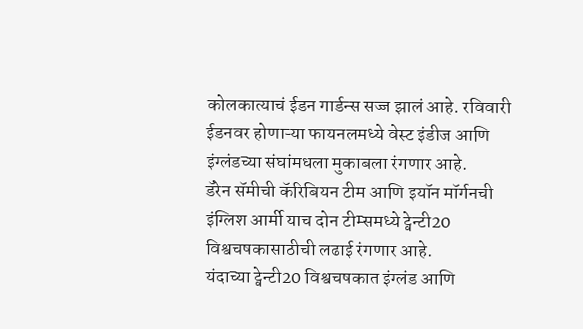कोलकात्याचं ईडन गार्डन्स सज्ज झालं आहे. रविवारी ईडनवर होणाऱ्या फायनलमध्ये वेस्ट इंडीज आणि इंग्लंडच्या संघांमधला मुकाबला रंगणार आहे.
डॅरेन सॅमीची कॅरिबियन टीम आणि इयॉन मॉर्गनची इंग्लिश आर्मी याच दोन टीम्समध्ये ट्वेन्टी20 विश्वचषकासाठीची लढाई रंगणार आहे.
यंदाच्या ट्वेन्टी20 विश्वचषकात इंग्लंड आणि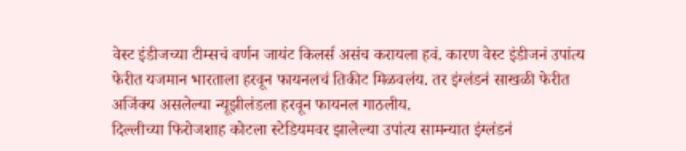वेस्ट इंडीजच्या टीम्सचं वर्णन जायंट किलर्स असंच करायला हवं. कारण वेस्ट इंडीजनं उपांत्य फेरीत यजमान भारताला हरवून फायनलचं तिकीट मिळवलंय. तर इंग्लंडनं साखळी फेरीत अजिंक्य असलेल्या न्यूझीलंडला हरवून फायनल गाठलीय.
दिल्लीच्या फिरोजशाह कोटला स्टेडियमवर झालेल्या उपांत्य सामन्यात इंग्लंडनं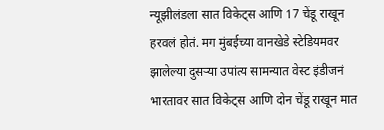न्यूझीलंडला सात विकेट्स आणि 17 चेंडू राखून हरवलं होतं. मग मुंबईच्या वानखेडे स्टेडियमवर झालेल्या दुसऱ्या उपांत्य सामन्यात वेस्ट इंडीजनं भारतावर सात विकेट्स आणि दोन चेंडू राखून मात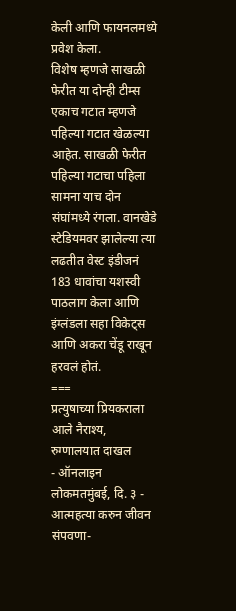केली आणि फायनलमध्ये प्रवेश केला.
विशेष म्हणजे साखळी फेरीत या दोन्ही टीम्स एकाच गटात म्हणजे पहिल्या गटात खेळल्या आहेत. साखळी फेरीत पहिल्या गटाचा पहिला सामना याच दोन संघांमध्ये रंगला. वानखेडे स्टेडियमवर झालेल्या त्या लढतीत वेस्ट इंडीजनं 183 धावांचा यशस्वी पाठलाग केला आणि इंग्लंडला सहा विकेट्स आणि अकरा चेंडू राखून हरवलं होतं.
===
प्रत्युषाच्या प्रियकराला आले नैराश्य, रुग्णालयात दाखल
- ऑनलाइन लोकमतमुंबई, दि. ३ - आत्महत्या करुन जीवन संपवणा-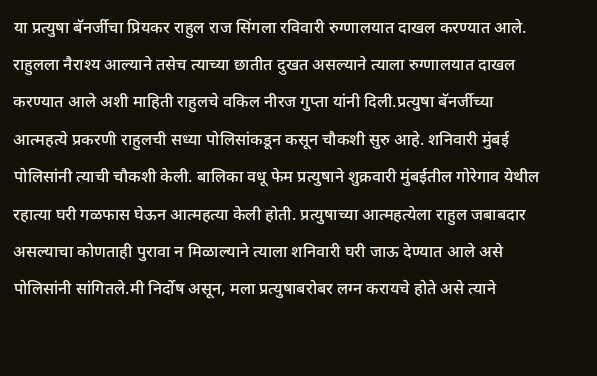या प्रत्युषा बॅनर्जीचा प्रियकर राहुल राज सिंगला रविवारी रुग्णालयात दाखल करण्यात आले. राहुलला नैराश्य आल्याने तसेच त्याच्या छातीत दुखत असल्याने त्याला रुग्णालयात दाखल करण्यात आले अशी माहिती राहुलचे वकिल नीरज गुप्ता यांनी दिली.प्रत्युषा बॅनर्जीच्या आत्महत्ये प्रकरणी राहुलची सध्या पोलिसांकडून कसून चौकशी सुरु आहे. शनिवारी मुंबई पोलिसांनी त्याची चौकशी केली. बालिका वधू फेम प्रत्युषाने शुक्रवारी मुंबईतील गोरेगाव येथील रहात्या घरी गळफास घेऊन आत्महत्या केली होती. प्रत्युषाच्या आत्महत्येला राहुल जबाबदार असल्याचा कोणताही पुरावा न मिळाल्याने त्याला शनिवारी घरी जाऊ देण्यात आले असे पोलिसांनी सांगितले.मी निर्दोष असून, मला प्रत्युषाबरोबर लग्न करायचे होते असे त्याने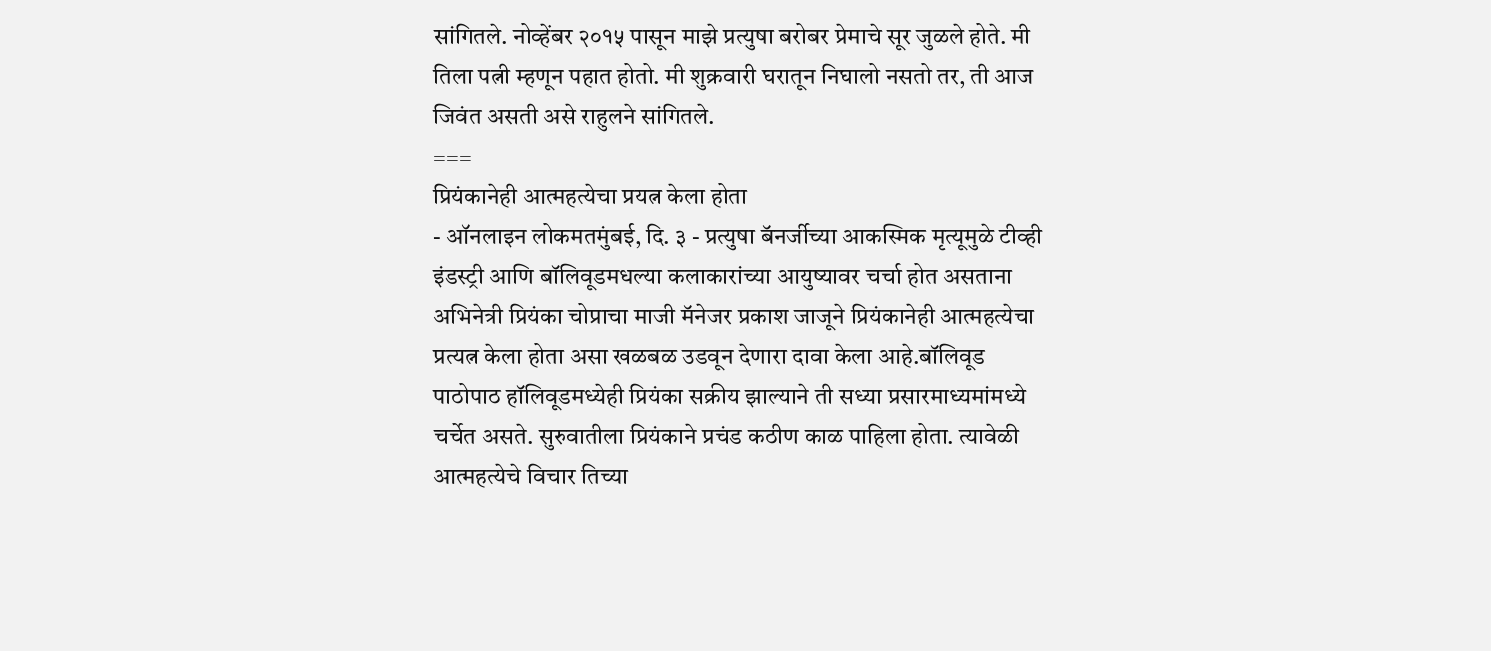सांगितले. नोव्हेंबर २०१५ पासून माझे प्रत्युषा बरोबर प्रेमाचे सूर जुळले होते. मी तिला पत्नी म्हणून पहात होतो. मी शुक्रवारी घरातून निघालो नसतो तर, ती आज जिवंत असती असे राहुलने सांगितले.
===
प्रियंकानेही आत्महत्येचा प्रयत्न केला होता
- ऑनलाइन लोकमतमुंबई, दि. ३ - प्रत्युषा बॅनर्जीच्या आकस्मिक मृत्यूमुळे टीव्ही इंडस्ट्री आणि बॉलिवूडमधल्या कलाकारांच्या आयुष्यावर चर्चा होत असताना अभिनेत्री प्रियंका चोप्राचा माजी मॅनेजर प्रकाश जाजूने प्रियंकानेही आत्महत्येचा प्रत्यत्न केला होता असा खळबळ उडवून देणारा दावा केला आहे.बॉलिवूड पाठोपाठ हॉलिवूडमध्येही प्रियंका सक्रीय झाल्याने ती सध्या प्रसारमाध्यमांमध्ये चर्चेत असते. सुरुवातीला प्रियंकाने प्रचंड कठीण काळ पाहिला होता. त्यावेळी आत्महत्येचे विचार तिच्या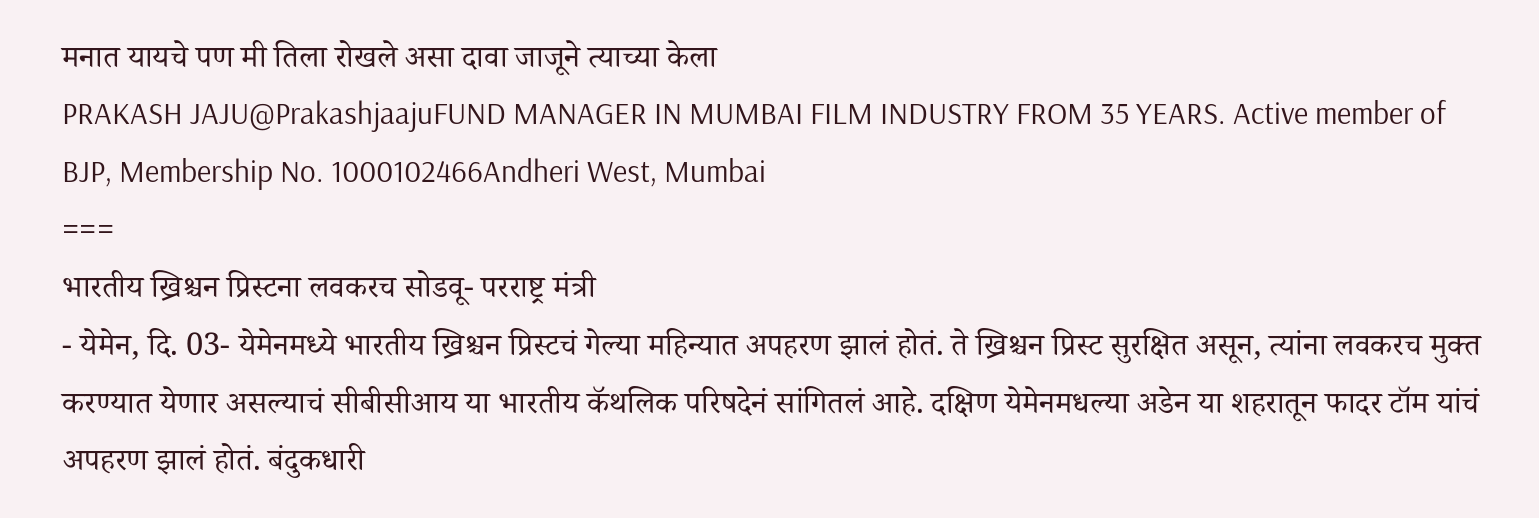मनात यायचे पण मी तिला रोखले असा दावा जाजूने त्याच्या केला
PRAKASH JAJU@PrakashjaajuFUND MANAGER IN MUMBAI FILM INDUSTRY FROM 35 YEARS. Active member of BJP, Membership No. 1000102466Andheri West, Mumbai
===
भारतीय ख्रिश्चन प्रिस्टना लवकरच सोडवू- परराष्ट्र मंत्री
- येमेन, दि. 03- येमेनमध्ये भारतीय ख्रिश्चन प्रिस्टचं गेल्या महिन्यात अपहरण झालं होतं. ते ख्रिश्चन प्रिस्ट सुरक्षित असून, त्यांना लवकरच मुक्त करण्यात येणार असल्याचं सीबीसीआय या भारतीय कॅथलिक परिषदेनं सांगितलं आहे. दक्षिण येमेनमधल्या अडेन या शहरातून फादर टॉम यांचं अपहरण झालं होतं. बंदुकधारी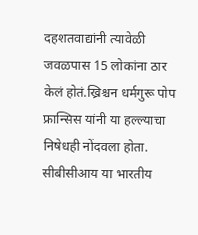दहशतवाद्यांनी त्यावेळी जवळपास 15 लोकांना ठार केलं होतं.ख्रिश्चन धर्मगुरू पोप फ्रान्सिस यांनी या हल्ल्याचा निषेधही नोंदवला होता. सीबीसीआय या भारतीय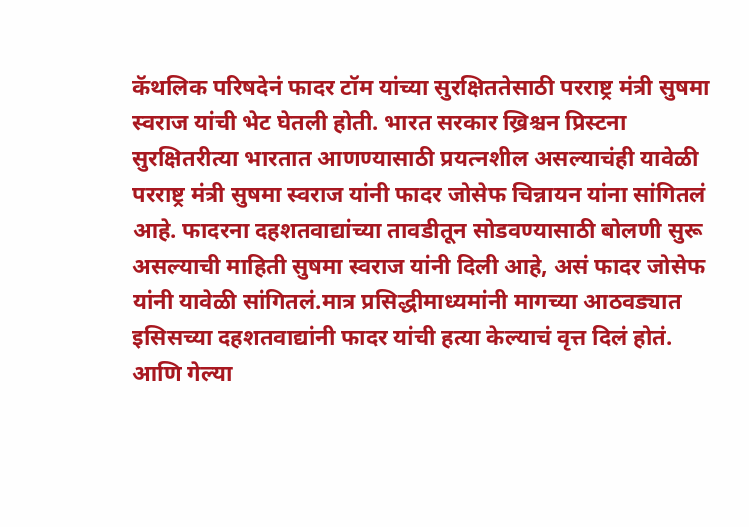कॅथलिक परिषदेनं फादर टॉम यांच्या सुरक्षिततेसाठी परराष्ट्र मंत्री सुषमा स्वराज यांची भेट घेतली होती. भारत सरकार ख्रिश्चन प्रिस्टना सुरक्षितरीत्या भारतात आणण्यासाठी प्रयत्नशील असल्याचंही यावेळी परराष्ट्र मंत्री सुषमा स्वराज यांनी फादर जोसेफ चिन्नायन यांना सांगितलं आहे. फादरना दहशतवाद्यांच्या तावडीतून सोडवण्यासाठी बोलणी सुरू असल्याची माहिती सुषमा स्वराज यांनी दिली आहे, असं फादर जोसेफ यांनी यावेळी सांगितलं.मात्र प्रसिद्धीमाध्यमांनी मागच्या आठवड्यात इसिसच्या दहशतवाद्यांनी फादर यांची हत्या केल्याचं वृत्त दिलं होतं. आणि गेल्या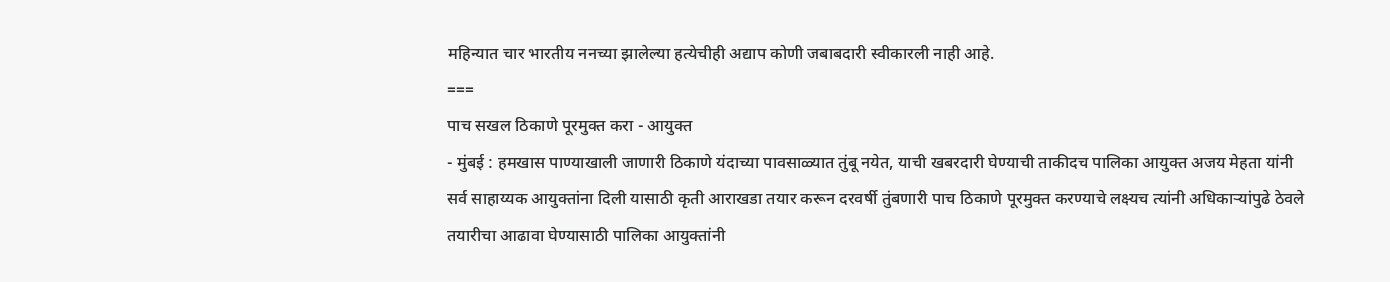महिन्यात चार भारतीय ननच्या झालेल्या हत्येचीही अद्याप कोणी जबाबदारी स्वीकारली नाही आहे.
===
पाच सखल ठिकाणे पूरमुक्त करा - आयुक्त
- मुंबई : हमखास पाण्याखाली जाणारी ठिकाणे यंदाच्या पावसाळ्यात तुंबू नयेत, याची खबरदारी घेण्याची ताकीदच पालिका आयुक्त अजय मेहता यांनी सर्व साहाय्यक आयुक्तांना दिली यासाठी कृती आराखडा तयार करून दरवर्षी तुंबणारी पाच ठिकाणे पूरमुक्त करण्याचे लक्ष्यच त्यांनी अधिकाऱ्यांपुढे ठेवले तयारीचा आढावा घेण्यासाठी पालिका आयुक्तांनी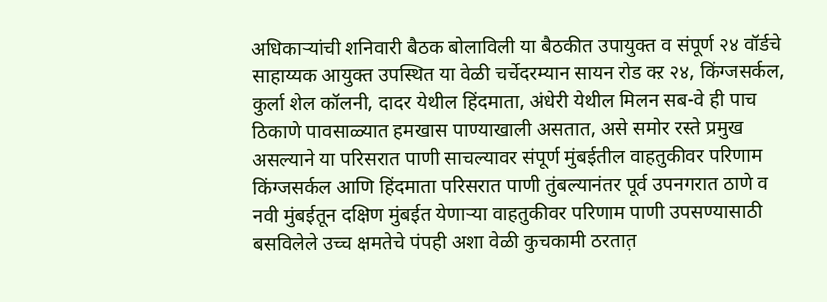अधिकाऱ्यांची शनिवारी बैठक बोलाविली या बैठकीत उपायुक्त व संपूर्ण २४ वॉर्डचे साहाय्यक आयुक्त उपस्थित या वेळी चर्चेदरम्यान सायन रोड क्ऱ २४, किंग्जसर्कल, कुर्ला शेल कॉलनी, दादर येथील हिंदमाता, अंधेरी येथील मिलन सब-वे ही पाच ठिकाणे पावसाळ्यात हमखास पाण्याखाली असतात, असे समोर रस्ते प्रमुख असल्याने या परिसरात पाणी साचल्यावर संपूर्ण मुंबईतील वाहतुकीवर परिणाम किंग्जसर्कल आणि हिंदमाता परिसरात पाणी तुंबल्यानंतर पूर्व उपनगरात ठाणे व नवी मुंबईतून दक्षिण मुंबईत येणाऱ्या वाहतुकीवर परिणाम पाणी उपसण्यासाठी बसविलेले उच्च क्षमतेचे पंपही अशा वेळी कुचकामी ठरतात़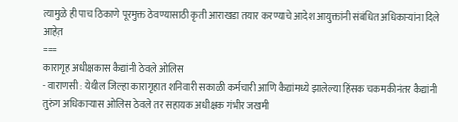त्यामुळे ही पाच ठिकाणे पूरमुक्त ठेवण्यासाठी कृती आराखडा तयार करण्याचे आदेश आयुक्तांनी संबंधित अधिकाऱ्यांना दिले आहेत़
===
कारागृह अधीक्षकास कैद्यांनी ठेवले ओलिस
- वाराणसी : येथील जिल्हा कारागृहात शनिवारी सकाळी कर्मचारी आणि कैद्यांमध्ये झालेल्या हिंसक चकमकीनंतर कैद्यांनी तुरुंग अधिकाऱ्यास ओलिस ठेवले तर सहायक अधीक्षक गंभीर जखमी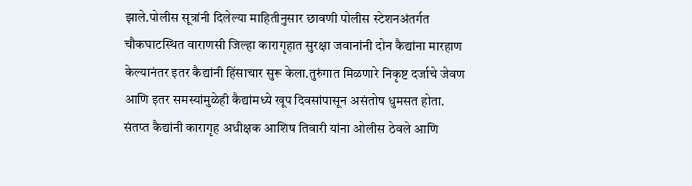झाले.पोलीस सूत्रांनी दिलेल्या माहितीनुसार छावणी पोलीस स्टेशनअंतर्गत चौकघाटस्थित वाराणसी जिल्हा कारागृहात सुरक्षा जवानांनी दोन कैद्यांना मारहाण केल्यानंतर इतर कैद्यांनी हिंसाचार सुरू केला.तुरुंगात मिळणारे निकृष्ट दर्जाचे जेवण आणि इतर समस्यांमुळेही कैद्यांमध्ये खूप दिवसांपासून असंतोष धुमसत होता. संतप्त कैद्यांनी कारागृह अधीक्षक आशिष तिवारी यांना ओलीस ठेवले आणि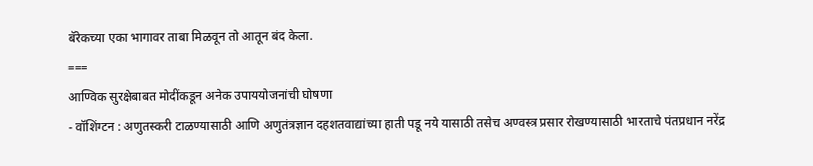बॅरेकच्या एका भागावर ताबा मिळवून तो आतून बंद केला.
===
आण्विक सुरक्षेबाबत मोदींकडून अनेक उपाययोजनांची घोषणा
- वॉशिंग्टन : अणुतस्करी टाळण्यासाठी आणि अणुतंत्रज्ञान दहशतवाद्यांच्या हाती पडू नये यासाठी तसेच अण्वस्त्र प्रसार रोखण्यासाठी भारताचे पंतप्रधान नरेंद्र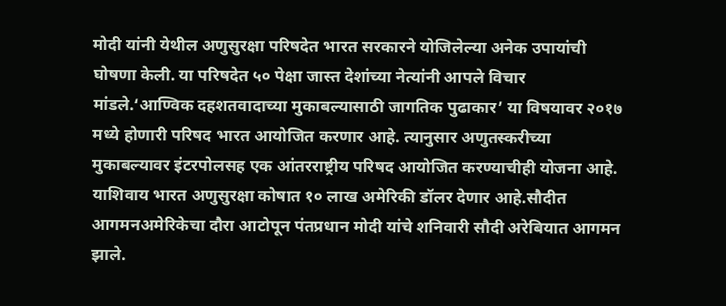मोदी यांनी येथील अणुसुरक्षा परिषदेत भारत सरकारने योजिलेल्या अनेक उपायांची घोषणा केली. या परिषदेत ५० पेक्षा जास्त देशांच्या नेत्यांनी आपले विचार मांडले.‘आण्विक दहशतवादाच्या मुकाबल्यासाठी जागतिक पुढाकार’ या विषयावर २०१७ मध्ये होणारी परिषद भारत आयोजित करणार आहे. त्यानुसार अणुतस्करीच्या मुकाबल्यावर इंटरपोलसह एक आंतरराष्ट्रीय परिषद आयोजित करण्याचीही योजना आहे. याशिवाय भारत अणुसुरक्षा कोषात १० लाख अमेरिकी डॉलर देणार आहे.सौदीत आगमनअमेरिकेचा दौरा आटोपून पंतप्रधान मोदी यांचे शनिवारी सौदी अरेबियात आगमन झाले.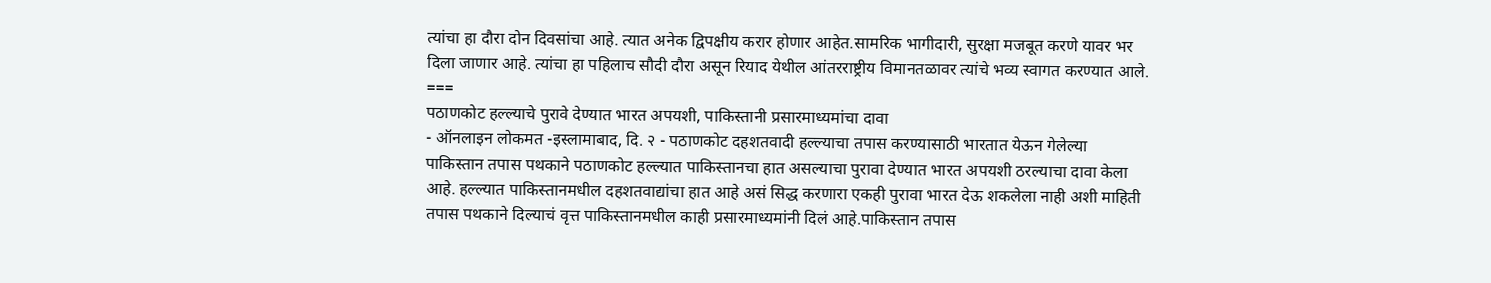त्यांचा हा दौरा दोन दिवसांचा आहे. त्यात अनेक द्विपक्षीय करार होणार आहेत.सामरिक भागीदारी, सुरक्षा मजबूत करणे यावर भर दिला जाणार आहे. त्यांचा हा पहिलाच सौदी दौरा असून रियाद येथील आंतरराष्ट्रीय विमानतळावर त्यांचे भव्य स्वागत करण्यात आले.
===
पठाणकोट हल्ल्याचे पुरावे देण्यात भारत अपयशी, पाकिस्तानी प्रसारमाध्यमांचा दावा
- ऑनलाइन लोकमत -इस्लामाबाद, दि. २ - पठाणकोट दहशतवादी हल्ल्याचा तपास करण्यासाठी भारतात येऊन गेलेल्या पाकिस्तान तपास पथकाने पठाणकोट हल्ल्यात पाकिस्तानचा हात असल्याचा पुरावा देण्यात भारत अपयशी ठरल्याचा दावा केला आहे. हल्ल्यात पाकिस्तानमधील दहशतवाद्यांचा हात आहे असं सिद्ध करणारा एकही पुरावा भारत देऊ शकलेला नाही अशी माहिती तपास पथकाने दिल्याचं वृत्त पाकिस्तानमधील काही प्रसारमाध्यमांनी दिलं आहे.पाकिस्तान तपास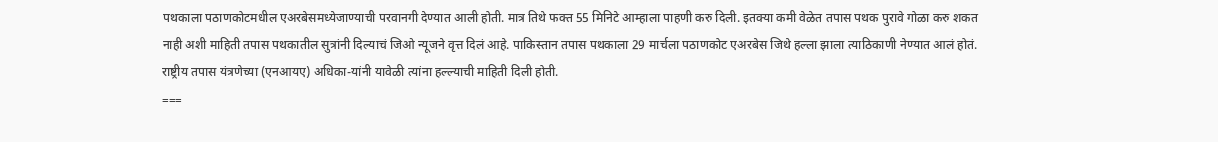पथकाला पठाणकोटमधील एअरबेसमध्येजाण्याची परवानगी देण्यात आली होती. मात्र तिथे फक्त 55 मिनिटे आम्हाला पाहणी करु दिली. इतक्या कमी वेळेत तपास पथक पुरावे गोळा करु शकत नाही अशी माहिती तपास पथकातील सुत्रांनी दिल्याचं जिओ न्यूजने वृत्त दिलं आहे. पाकिस्तान तपास पथकाला 29 मार्चला पठाणकोट एअरबेस जिथे हल्ला झाला त्याठिकाणी नेण्यात आलं होतं. राष्ट्रीय तपास यंत्रणेच्या (एनआयए) अधिका-यांनी यावेळी त्यांना हल्ल्याची माहिती दिली होती.
===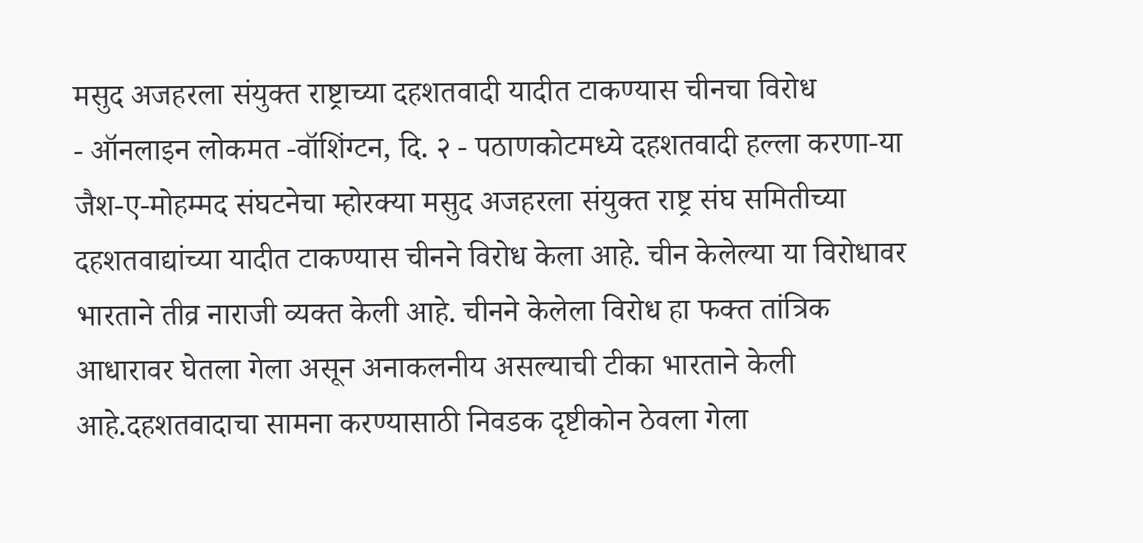मसुद अजहरला संयुक्त राष्ट्राच्या दहशतवादी यादीत टाकण्यास चीनचा विरोध
- ऑनलाइन लोकमत -वॉशिंग्टन, दि. २ - पठाणकोटमध्ये दहशतवादी हल्ला करणा-या जैश-ए-मोहम्मद संघटनेचा म्होरक्या मसुद अजहरला संयुक्त राष्ट्र संघ समितीच्या दहशतवाद्यांच्या यादीत टाकण्यास चीनने विरोध केला आहे. चीन केलेल्या या विरोधावर भारताने तीव्र नाराजी व्यक्त केली आहे. चीनने केलेला विरोध हा फक्त तांत्रिक आधारावर घेतला गेला असून अनाकलनीय असल्याची टीका भारताने केली आहे.दहशतवादाचा सामना करण्यासाठी निवडक दृष्टीकोन ठेवला गेला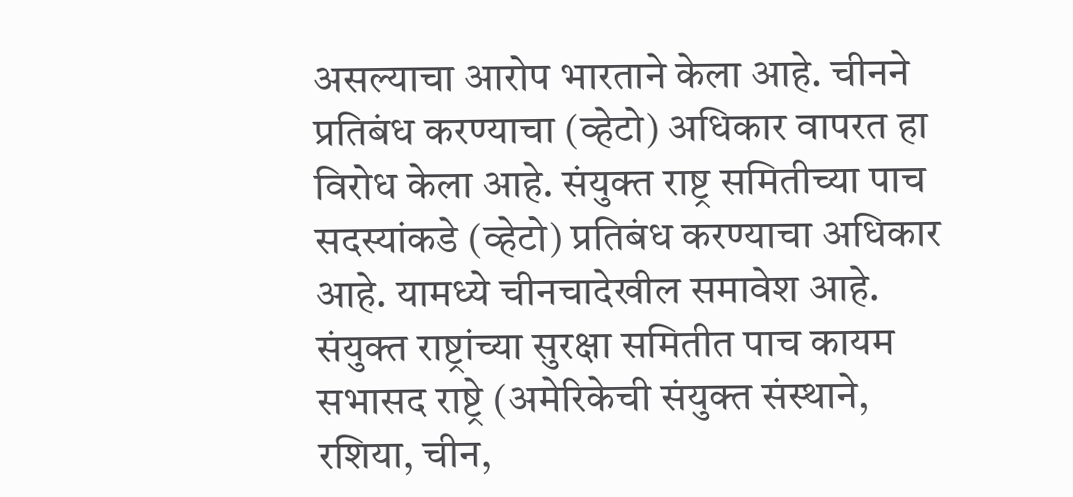असल्याचा आरोप भारताने केला आहे. चीनने प्रतिबंध करण्याचा (व्हेटो) अधिकार वापरत हा विरोध केला आहे. संयुक्त राष्ट्र समितीच्या पाच सदस्यांकडे (व्हेटो) प्रतिबंध करण्याचा अधिकार आहे. यामध्ये चीनचादेखील समावेश आहे. संयुक्त राष्ट्रांच्या सुरक्षा समितीत पाच कायम सभासद राष्ट्रे (अमेरिकेची संयुक्त संस्थाने, रशिया, चीन,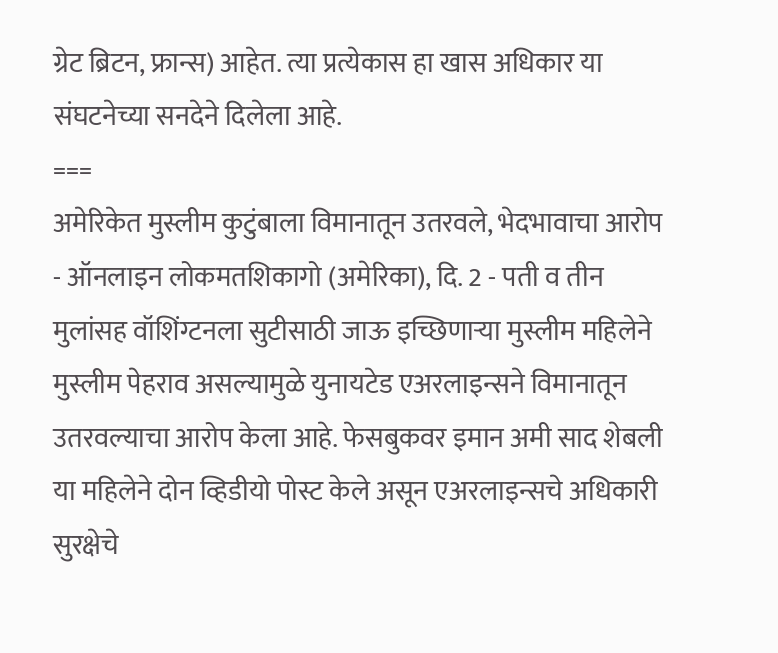ग्रेट ब्रिटन, फ्रान्स) आहेत. त्या प्रत्येकास हा खास अधिकार या संघटनेच्या सनदेने दिलेला आहे.
===
अमेरिकेत मुस्लीम कुटुंबाला विमानातून उतरवले, भेदभावाचा आरोप
- ऑनलाइन लोकमतशिकागो (अमेरिका), दि. 2 - पती व तीन मुलांसह वॉशिंग्टनला सुटीसाठी जाऊ इच्छिणाऱ्या मुस्लीम महिलेने मुस्लीम पेहराव असल्यामुळे युनायटेड एअरलाइन्सने विमानातून उतरवल्याचा आरोप केला आहे. फेसबुकवर इमान अमी साद शेबली या महिलेने दोन व्हिडीयो पोस्ट केले असून एअरलाइन्सचे अधिकारी सुरक्षेचे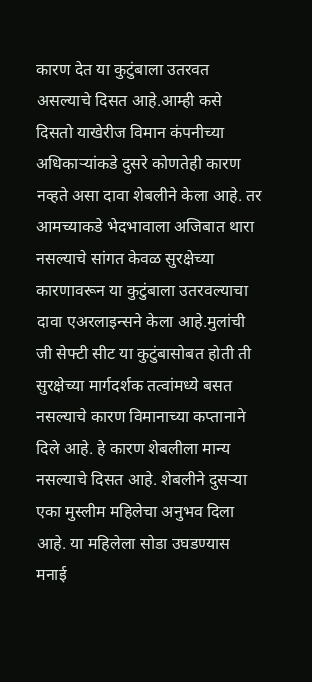कारण देत या कुटुंबाला उतरवत असल्याचे दिसत आहे.आम्ही कसे दिसतो याखेरीज विमान कंपनीच्या अधिकाऱ्यांकडे दुसरे कोणतेही कारण नव्हते असा दावा शेबलीने केला आहे. तर आमच्याकडे भेदभावाला अजिबात थारा नसल्याचे सांगत केवळ सुरक्षेच्या कारणावरून या कुटुंबाला उतरवल्याचा दावा एअरलाइन्सने केला आहे.मुलांची जी सेफ्टी सीट या कुटुंबासोबत होती ती सुरक्षेच्या मार्गदर्शक तत्वांमध्ये बसत नसल्याचे कारण विमानाच्या कप्तानाने दिले आहे. हे कारण शेबलीला मान्य नसल्याचे दिसत आहे. शेबलीने दुसऱ्या एका मुस्लीम महिलेचा अनुभव दिला आहे. या महिलेला सोडा उघडण्यास मनाई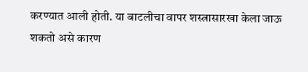करण्यात आली होती. या बाटलीचा वापर शस्त्रासारखा केला जाऊ शकतो असे कारण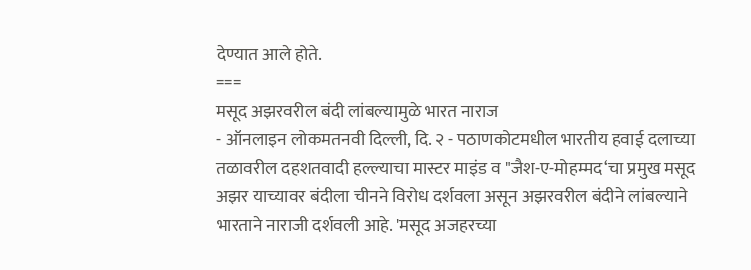देण्यात आले होते.
===
मसूद अझरवरील बंदी लांबल्यामुळे भारत नाराज
- ऑनलाइन लोकमतनवी दिल्ली, दि. २ - पठाणकोटमधील भारतीय हवाई दलाच्या तळावरील दहशतवादी हल्ल्याचा मास्टर माइंड व "जैश-ए-मोहम्मद‘चा प्रमुख मसूद अझर याच्यावर बंदीला चीनने विरोध दर्शवला असून अझरवरील बंदीने लांबल्याने भारताने नाराजी दर्शवली आहे. 'मसूद अजहरच्या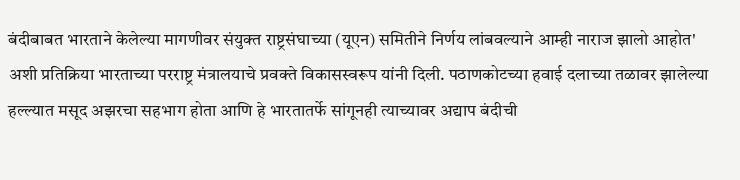बंदीबाबत भारताने केलेल्या मागणीवर संयुक्त राष्ट्रसंघाच्या (यूएन) समितीने निर्णय लांबवल्याने आम्ही नाराज झालो आहोत' अशी प्रतिक्रिया भारताच्या परराष्ट्र मंत्रालयाचे प्रवक्ते विकासस्वरूप यांनी दिली. पठाणकोटच्या हवाई दलाच्या तळावर झालेल्या हल्ल्यात मसूद अझरचा सहभाग होता आणि हे भारतातर्फे सांगूनही त्याच्यावर अद्याप बंदीची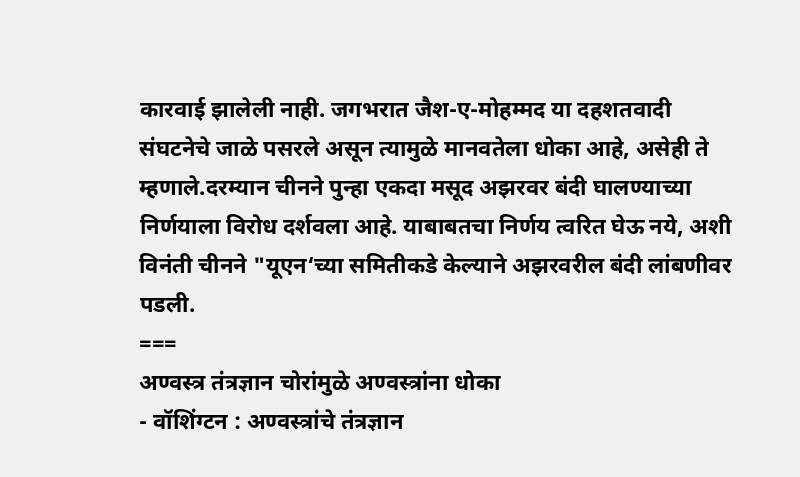कारवाई झालेली नाही. जगभरात जैश-ए-मोहम्मद या दहशतवादी संघटनेचे जाळे पसरले असून त्यामुळे मानवतेला धोका आहे, असेही ते म्हणाले.दरम्यान चीनने पुन्हा एकदा मसूद अझरवर बंदी घालण्याच्या निर्णयाला विरोध दर्शवला आहे. याबाबतचा निर्णय त्वरित घेऊ नये, अशी विनंती चीनने "यूएन‘च्या समितीकडे केल्याने अझरवरील बंदी लांबणीवर पडली.
===
अण्वस्त्र तंत्रज्ञान चोरांमुळे अण्वस्त्रांना धोका
- वॉशिंग्टन : अण्वस्त्रांचे तंत्रज्ञान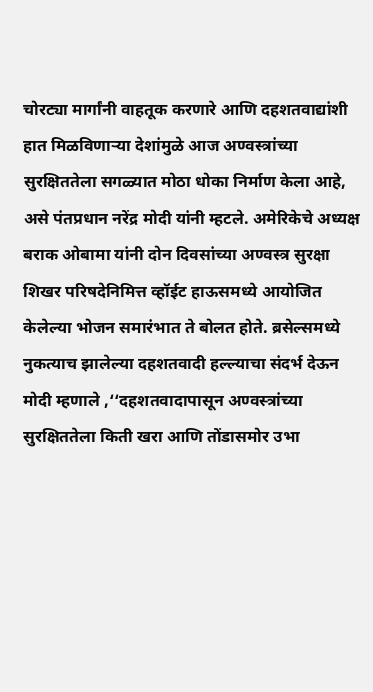चोरट्या मार्गांनी वाहतूक करणारे आणि दहशतवाद्यांशी हात मिळविणाऱ्या देशांमुळे आज अण्वस्त्रांच्या सुरक्षिततेला सगळ्यात मोठा धोका निर्माण केला आहे, असे पंतप्रधान नरेंद्र मोदी यांनी म्हटले. अमेरिकेचे अध्यक्ष बराक ओबामा यांनी दोन दिवसांच्या अण्वस्त्र सुरक्षा शिखर परिषदेनिमित्त व्हॉईट हाऊसमध्ये आयोजित केलेल्या भोजन समारंभात ते बोलत होते. ब्रसेल्समध्ये नुकत्याच झालेल्या दहशतवादी हल्ल्याचा संदर्भ देऊन मोदी म्हणाले ,‘‘दहशतवादापासून अण्वस्त्रांच्या सुरक्षिततेला किती खरा आणि तोंडासमोर उभा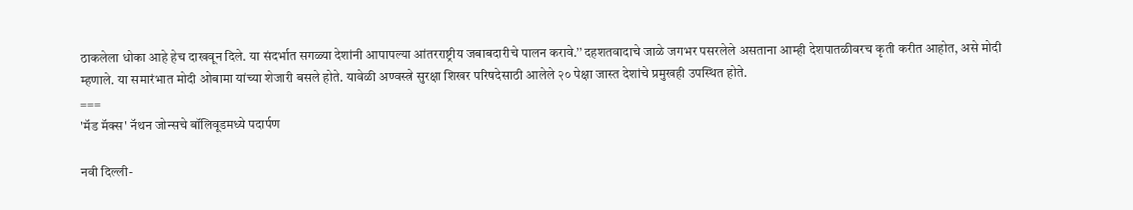ठाकलेला धोका आहे हेच दाखवून दिले. या संदर्भात सगळ्या देशांनी आपापल्या आंतरराष्ट्रीय जबाबदारीचे पालन करावे.’’ दहशतवादाचे जाळे जगभर पसरलेले असताना आम्ही देशपातळीवरच कृती करीत आहोत, असे मोदी म्हणाले. या समारंभात मोदी ओबामा यांच्या शेजारी बसले होते. यावेळी अण्वस्त्रे सुरक्षा शिखर परिषदेसाठी आलेले २० पेक्षा जास्त देशांचे प्रमुखही उपस्थित होते.
===
'मॅड मॅक्स' नॅथन जोन्सचे बॉलिवूडमध्ये पदार्पण

नवी दिल्ली-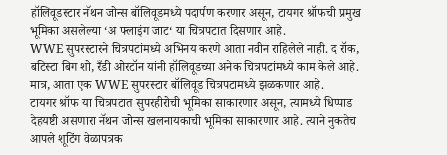हॉलिवूडस्टार नॅथन जोन्स बॉलिवूडमध्ये पदार्पण करणार असून, टायगर श्रॉफची प्रमुख भूमिका असलेल्या ‘अ फ्लाइंग जाट‘ या चित्रपटात दिसणार आहे.
WWE सुपरस्टारने चित्रपटांमध्ये अभिनय करणे आता नवीन राहिलेले नाही. द रॉक, बटिस्टा बिग शो, रँडी ओरटॉन यांनी हॉलिवूडच्या अनेक चित्रपटांमध्ये काम केले आहे. मात्र, आता एक WWE सुपरस्टार बॉलिवूड चित्रपटामध्ये झळकणार आहे.
टायगर श्रॉफ या चित्रपटात सुपरहीरोची भूमिका साकारणार असून, त्यामध्ये धिप्पाड देहयष्टी असणारा नॅथन जोन्स खलनायकाची भूमिका साकारणार आहे. त्याने नुकतेच आपले शूटिंग वेळापत्रक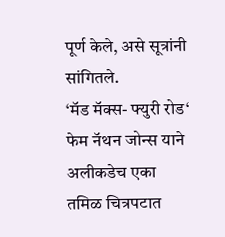पूर्ण केले, असे सूत्रांनी सांगितले.
‘मॅड मॅक्स- फ्युरी रोड‘ फेम नॅथन जोन्स याने अलीकडेच एका तमिळ चित्रपटात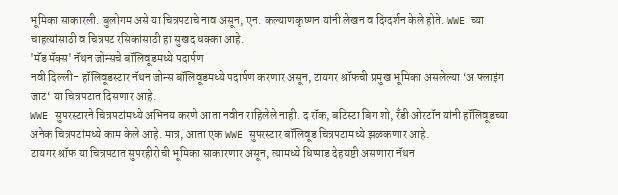भूमिका साकारली. बुलोगम असे या चित्रपटाचे नाव असून, एन. कल्याणकृष्णन यांनी लेखन व दिग्दर्शन केले होते. WWE च्या चाहत्यांसाठी व चित्रपट रसिकांसाठी हा सुखद धक्का आहे.
'मॅड मॅक्स' नॅथन जोन्सचे बॉलिवूडमध्ये पदार्पण
नवी दिल्ली- हॉलिवूडस्टार नॅथन जोन्स बॉलिवूडमध्ये पदार्पण करणार असून, टायगर श्रॉफची प्रमुख भूमिका असलेल्या ‘अ फ्लाइंग जाट‘ या चित्रपटात दिसणार आहे.
WWE सुपरस्टारने चित्रपटांमध्ये अभिनय करणे आता नवीन राहिलेले नाही. द रॉक, बटिस्टा बिग शो, रँडी ओरटॉन यांनी हॉलिवूडच्या अनेक चित्रपटांमध्ये काम केले आहे. मात्र, आता एक WWE सुपरस्टार बॉलिवूड चित्रपटामध्ये झळकणार आहे.
टायगर श्रॉफ या चित्रपटात सुपरहीरोची भूमिका साकारणार असून, त्यामध्ये धिप्पाड देहयष्टी असणारा नॅथन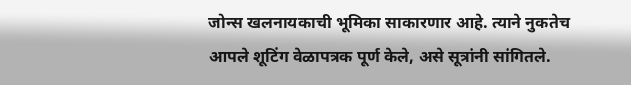जोन्स खलनायकाची भूमिका साकारणार आहे. त्याने नुकतेच आपले शूटिंग वेळापत्रक पूर्ण केले, असे सूत्रांनी सांगितले.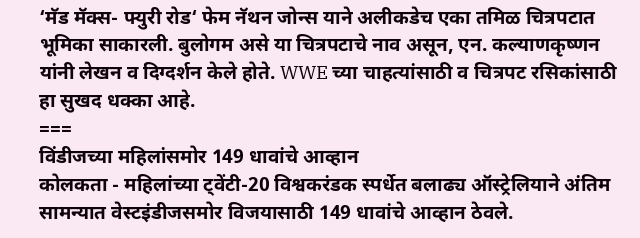‘मॅड मॅक्स- फ्युरी रोड‘ फेम नॅथन जोन्स याने अलीकडेच एका तमिळ चित्रपटात भूमिका साकारली. बुलोगम असे या चित्रपटाचे नाव असून, एन. कल्याणकृष्णन यांनी लेखन व दिग्दर्शन केले होते. WWE च्या चाहत्यांसाठी व चित्रपट रसिकांसाठी हा सुखद धक्का आहे.
===
विंडीजच्या महिलांसमोर 149 धावांचे आव्हान
कोलकता - महिलांच्या ट्वेंटी-20 विश्वकरंडक स्पर्धेत बलाढ्य ऑस्ट्रेलियाने अंतिम सामन्यात वेस्टइंडीजसमोर विजयासाठी 149 धावांचे आव्हान ठेवले.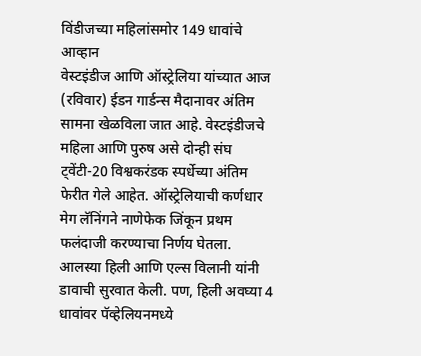विंडीजच्या महिलांसमोर 149 धावांचे आव्हान
वेस्टइंडीज आणि ऑस्ट्रेलिया यांच्यात आज (रविवार) ईडन गार्डन्स मैदानावर अंतिम सामना खेळविला जात आहे. वेस्टइंडीजचे महिला आणि पुरुष असे दोन्ही संघ ट्वेंटी-20 विश्वकरंडक स्पर्धेच्या अंतिम फेरीत गेले आहेत. ऑस्ट्रेलियाची कर्णधार मेग लॅनिंगने नाणेफेक जिंकून प्रथम फलंदाजी करण्याचा निर्णय घेतला.
आलस्या हिली आणि एल्स विलानी यांनी डावाची सुरवात केली. पण, हिली अवघ्या 4 धावांवर पॅव्हेलियनमध्ये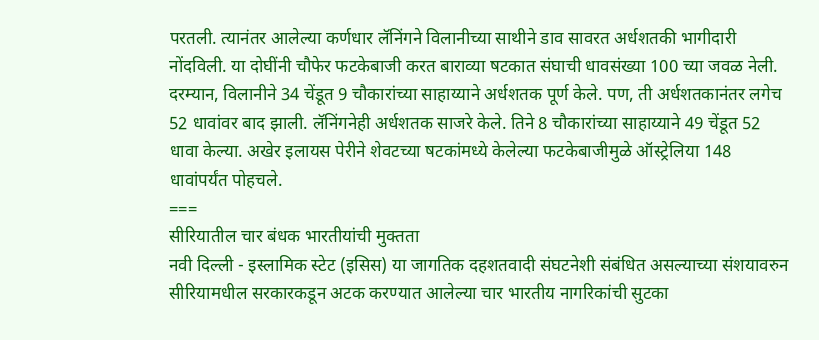परतली. त्यानंतर आलेल्या कर्णधार लॅनिंगने विलानीच्या साथीने डाव सावरत अर्धशतकी भागीदारी नोंदविली. या दोघींनी चौफेर फटकेबाजी करत बाराव्या षटकात संघाची धावसंख्या 100 च्या जवळ नेली. दरम्यान, विलानीने 34 चेंडूत 9 चौकारांच्या साहाय्याने अर्धशतक पूर्ण केले. पण, ती अर्धशतकानंतर लगेच 52 धावांवर बाद झाली. लॅनिंगनेही अर्धशतक साजरे केले. तिने 8 चौकारांच्या साहाय्याने 49 चेंडूत 52 धावा केल्या. अखेर इलायस पेरीने शेवटच्या षटकांमध्ये केलेल्या फटकेबाजीमुळे ऑस्ट्रेलिया 148 धावांपर्यंत पोहचले.
===
सीरियातील चार बंधक भारतीयांची मुक्तता
नवी दिल्ली - इस्लामिक स्टेट (इसिस) या जागतिक दहशतवादी संघटनेशी संबंधित असल्याच्या संशयावरुन सीरियामधील सरकारकडून अटक करण्यात आलेल्या चार भारतीय नागरिकांची सुटका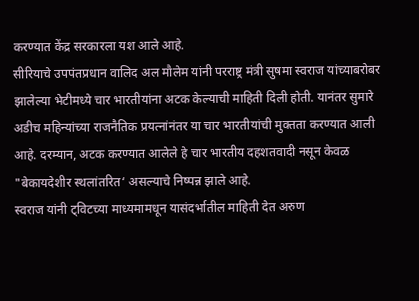करण्यात केंद्र सरकारला यश आले आहे.
सीरियाचे उपपंतप्रधान वालिद अल मौलेम यांनी परराष्ट्र मंत्री सुषमा स्वराज यांच्याबरोबर झालेल्या भेटीमध्ये चार भारतीयांना अटक केल्याची माहिती दिली होती. यानंतर सुमारे अडीच महिन्यांच्या राजनैतिक प्रयत्नांनंतर या चार भारतीयांची मुक्तता करण्यात आली आहे. दरम्यान, अटक करण्यात आलेले हे चार भारतीय दहशतवादी नसून केवळ "बेकायदेशीर स्थलांतरित‘ असल्याचे निष्पन्न झाले आहे.
स्वराज यांनी ट्विटच्या माध्यमामधून यासंदर्भातील माहिती देत अरुण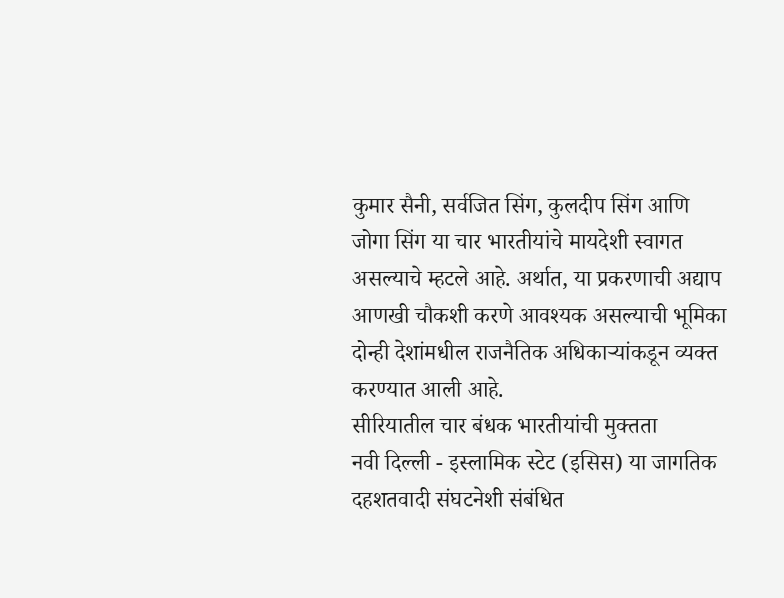कुमार सैनी, सर्वजित सिंग, कुलदीप सिंग आणि जोगा सिंग या चार भारतीयांचे मायदेशी स्वागत असल्याचे म्हटले आहे. अर्थात, या प्रकरणाची अद्याप आणखी चौकशी करणे आवश्यक असल्याची भूमिका दोन्ही देशांमधील राजनैतिक अधिकाऱ्यांकडून व्यक्त करण्यात आली आहे.
सीरियातील चार बंधक भारतीयांची मुक्तता
नवी दिल्ली - इस्लामिक स्टेट (इसिस) या जागतिक दहशतवादी संघटनेशी संबंधित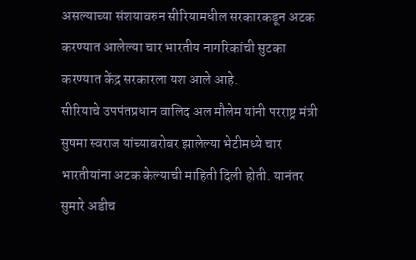असल्याच्या संशयावरुन सीरियामधील सरकारकडून अटक करण्यात आलेल्या चार भारतीय नागरिकांची सुटका करण्यात केंद्र सरकारला यश आले आहे.
सीरियाचे उपपंतप्रधान वालिद अल मौलेम यांनी परराष्ट्र मंत्री सुषमा स्वराज यांच्याबरोबर झालेल्या भेटीमध्ये चार भारतीयांना अटक केल्याची माहिती दिली होती. यानंतर सुमारे अडीच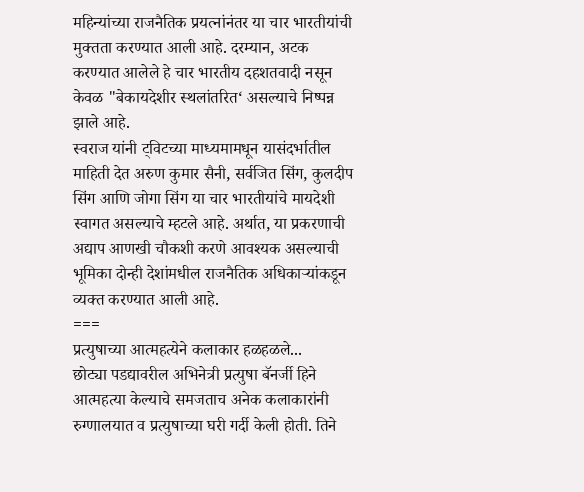महिन्यांच्या राजनैतिक प्रयत्नांनंतर या चार भारतीयांची मुक्तता करण्यात आली आहे. दरम्यान, अटक करण्यात आलेले हे चार भारतीय दहशतवादी नसून केवळ "बेकायदेशीर स्थलांतरित‘ असल्याचे निष्पन्न झाले आहे.
स्वराज यांनी ट्विटच्या माध्यमामधून यासंदर्भातील माहिती देत अरुण कुमार सैनी, सर्वजित सिंग, कुलदीप सिंग आणि जोगा सिंग या चार भारतीयांचे मायदेशी स्वागत असल्याचे म्हटले आहे. अर्थात, या प्रकरणाची अद्याप आणखी चौकशी करणे आवश्यक असल्याची भूमिका दोन्ही देशांमधील राजनैतिक अधिकाऱ्यांकडून व्यक्त करण्यात आली आहे.
===
प्रत्युषाच्या आत्महत्येने कलाकार हळहळले...
छोट्या पडद्यावरील अभिनेत्री प्रत्युषा बॅनर्जी हिने आत्महत्या केल्याचे समजताच अनेक कलाकारांनी रुग्णालयात व प्रत्युषाच्या घरी गर्दी केली होती. तिने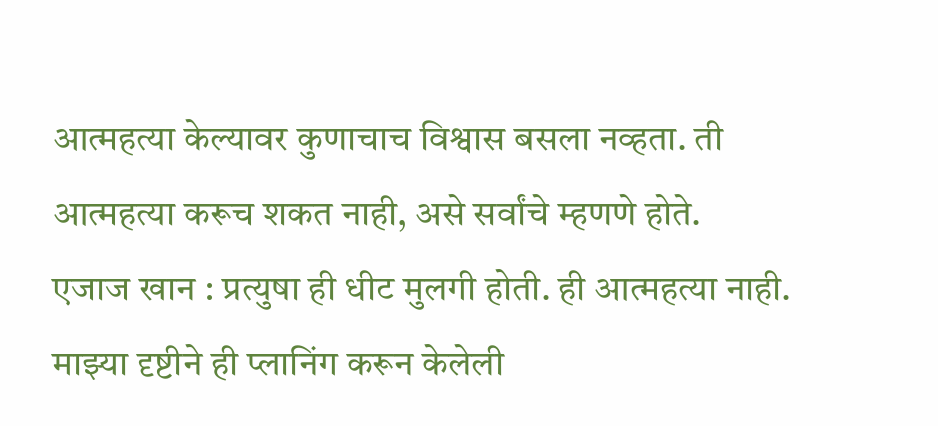आत्महत्या केल्यावर कुणाचाच विश्वास बसला नव्हता. ती आत्महत्या करूच शकत नाही, असे सर्वांचे म्हणणे होते.
एजाज खान : प्रत्युषा ही धीट मुलगी होती. ही आत्महत्या नाही. माझ्या दृष्टीने ही प्लानिंग करून केलेली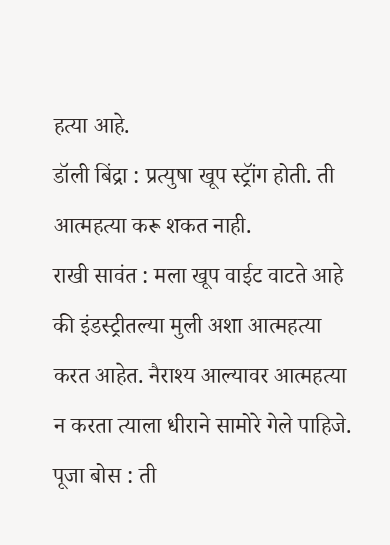हत्या आहे.
डॉली बिंद्रा : प्रत्युषा खूप स्ट्रॉंग होती. ती आत्महत्या करू शकत नाही.
राखी सावंत : मला खूप वाईट वाटते आहे की इंडस्ट्रीतल्या मुली अशा आत्महत्या करत आहेत. नैराश्य आल्यावर आत्महत्या न करता त्याला धीराने सामोरे गेले पाहिजे.
पूजा बोस : ती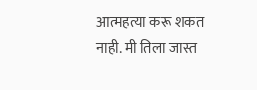आत्महत्या करू शकत नाही. मी तिला जास्त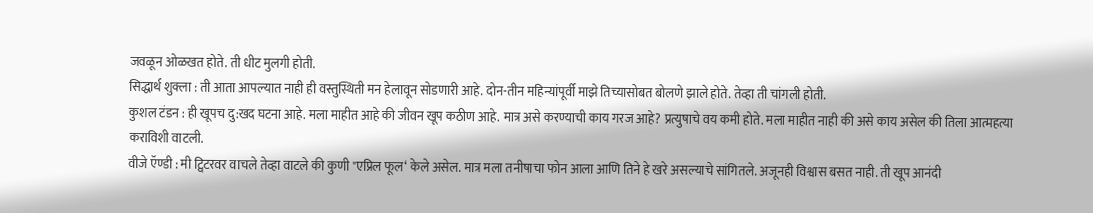जवळून ओळखत होते. ती धीट मुलगी होती.
सिद्धार्थ शुक्ला : ती आता आपल्यात नाही ही वस्तुस्थिती मन हेलावून सोडणारी आहे. दोन-तीन महिन्यांपूर्वी माझे तिच्यासोबत बोलणे झाले होते. तेव्हा ती चांगली होती.
कुशल टंडन : ही खूपच दु:खद घटना आहे. मला माहीत आहे की जीवन खूप कठीण आहे. मात्र असे करण्याची काय गरज आहे? प्रत्युषाचे वय कमी होते. मला माहीत नाही की असे काय असेल की तिला आत्महत्या कराविशी वाटली.
वीजे ऍण्डी : मी ट्विटरवर वाचले तेव्हा वाटले की कुणी "एप्रिल फूल‘ केले असेल. मात्र मला तनीषाचा फोन आला आणि तिने हे खरे असल्याचे सांगितले. अजूनही विश्वास बसत नाही. ती खूप आनंदी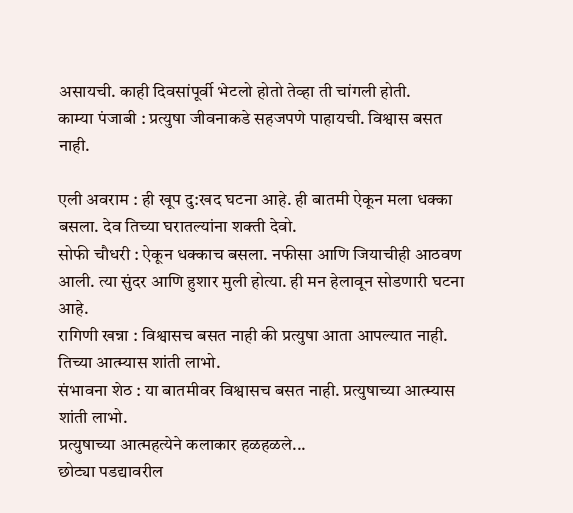असायची. काही दिवसांपूर्वी भेटलो होतो तेव्हा ती चांगली होती.
काम्या पंजाबी : प्रत्युषा जीवनाकडे सहजपणे पाहायची. विश्वास बसत नाही.

एली अवराम : ही खूप दु:खद घटना आहे. ही बातमी ऐकून मला धक्का बसला. देव तिच्या घरातल्यांना शक्ती देवो.
सोफी चौधरी : ऐकून धक्काच बसला. नफीसा आणि जियाचीही आठवण आली. त्या सुंदर आणि हुशार मुली होत्या. ही मन हेलावून सोडणारी घटना आहे.
रागिणी खन्ना : विश्वासच बसत नाही की प्रत्युषा आता आपल्यात नाही. तिच्या आत्म्यास शांती लाभो.
संभावना शेठ : या बातमीवर विश्वासच बसत नाही. प्रत्युषाच्या आत्म्यास शांती लाभो.
प्रत्युषाच्या आत्महत्येने कलाकार हळहळले...
छोट्या पडद्यावरील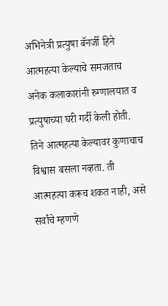अभिनेत्री प्रत्युषा बॅनर्जी हिने आत्महत्या केल्याचे समजताच अनेक कलाकारांनी रुग्णालयात व प्रत्युषाच्या घरी गर्दी केली होती. तिने आत्महत्या केल्यावर कुणाचाच विश्वास बसला नव्हता. ती आत्महत्या करूच शकत नाही, असे सर्वांचे म्हणणे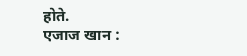होते.
एजाज खान :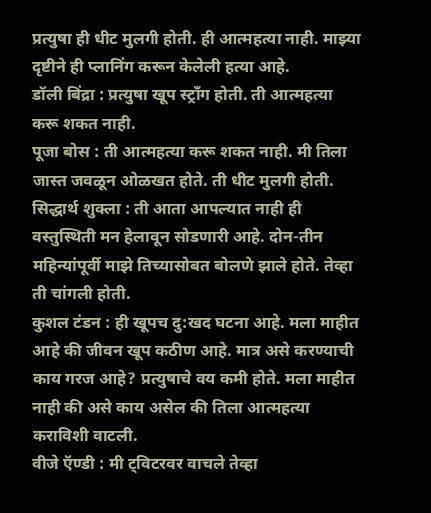प्रत्युषा ही धीट मुलगी होती. ही आत्महत्या नाही. माझ्या दृष्टीने ही प्लानिंग करून केलेली हत्या आहे.
डॉली बिंद्रा : प्रत्युषा खूप स्ट्रॉंग होती. ती आत्महत्या करू शकत नाही.
पूजा बोस : ती आत्महत्या करू शकत नाही. मी तिला जास्त जवळून ओळखत होते. ती धीट मुलगी होती.
सिद्धार्थ शुक्ला : ती आता आपल्यात नाही ही वस्तुस्थिती मन हेलावून सोडणारी आहे. दोन-तीन महिन्यांपूर्वी माझे तिच्यासोबत बोलणे झाले होते. तेव्हा ती चांगली होती.
कुशल टंडन : ही खूपच दु:खद घटना आहे. मला माहीत आहे की जीवन खूप कठीण आहे. मात्र असे करण्याची काय गरज आहे? प्रत्युषाचे वय कमी होते. मला माहीत नाही की असे काय असेल की तिला आत्महत्या कराविशी वाटली.
वीजे ऍण्डी : मी ट्विटरवर वाचले तेव्हा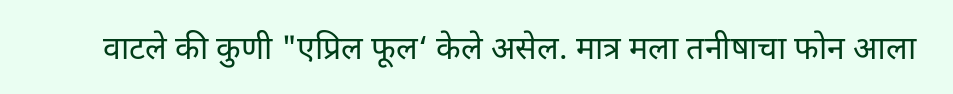वाटले की कुणी "एप्रिल फूल‘ केले असेल. मात्र मला तनीषाचा फोन आला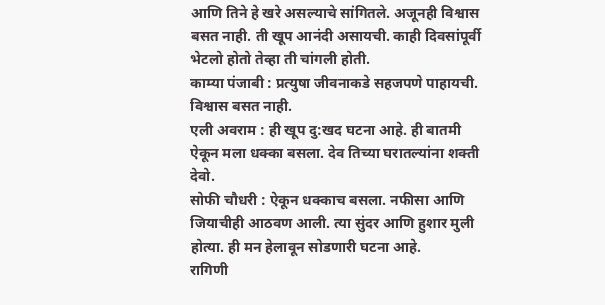आणि तिने हे खरे असल्याचे सांगितले. अजूनही विश्वास बसत नाही. ती खूप आनंदी असायची. काही दिवसांपूर्वी भेटलो होतो तेव्हा ती चांगली होती.
काम्या पंजाबी : प्रत्युषा जीवनाकडे सहजपणे पाहायची. विश्वास बसत नाही.
एली अवराम : ही खूप दु:खद घटना आहे. ही बातमी ऐकून मला धक्का बसला. देव तिच्या घरातल्यांना शक्ती देवो.
सोफी चौधरी : ऐकून धक्काच बसला. नफीसा आणि जियाचीही आठवण आली. त्या सुंदर आणि हुशार मुली होत्या. ही मन हेलावून सोडणारी घटना आहे.
रागिणी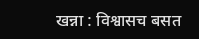खन्ना : विश्वासच बसत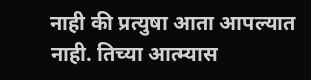नाही की प्रत्युषा आता आपल्यात नाही. तिच्या आत्म्यास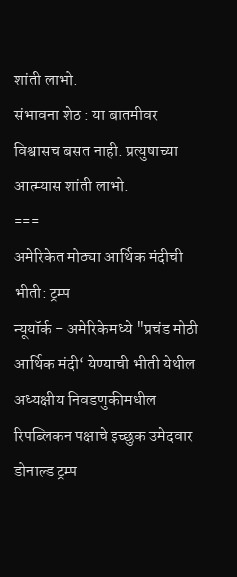शांती लाभो.
संभावना शेठ : या बातमीवर विश्वासच बसत नाही. प्रत्युषाच्या आत्म्यास शांती लाभो.
===
अमेरिकेत मोठ्या आर्थिक मंदीची भीती: ट्रम्प
न्यूयॉर्क - अमेरिकेमध्ये "प्रचंड मोठी आर्थिक मंदी‘ येण्याची भीती येथील अध्यक्षीय निवडणुकीमधील रिपब्लिकन पक्षाचे इच्छुक उमेदवार डोनाल्ड ट्रम्प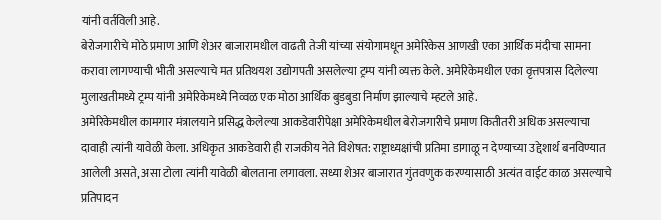यांनी वर्तविली आहे.
बेरोजगारीचे मोठे प्रमाण आणि शेअर बाजारामधील वाढती तेजी यांच्या संयोगामधून अमेरिकेस आणखी एका आर्थिक मंदीचा सामना करावा लागण्याची भीती असल्याचे मत प्रतिथयश उद्योगपती असलेल्या ट्रम्प यांनी व्यक्त केले. अमेरिकेमधील एका वृत्तपत्रास दिलेल्या मुलाखतीमध्ये ट्रम्प यांनी अमेरिकेमध्ये निव्वळ एक मोठा आर्थिक बुडबुडा निर्माण झाल्याचे म्हटले आहे.
अमेरिकेमधील कामगार मंत्रालयाने प्रसिद्ध केलेल्या आकडेवारीपेक्षा अमेरिकेमधील बेरोजगारीचे प्रमाण कितीतरी अधिक असल्याचा दावाही त्यांनी यावेळी केला. अधिकृत आकडेवारी ही राजकीय नेते विशेषत: राष्ट्राध्यक्षांची प्रतिमा डागाळू न देण्याच्या उद्देशार्थ बनविण्यात आलेली असते, असा टोला त्यांनी यावेळी बोलताना लगावला. सध्या शेअर बाजारात गुंतवणुक करण्यासाठी अत्यंत वाईट काळ असल्याचे प्रतिपादन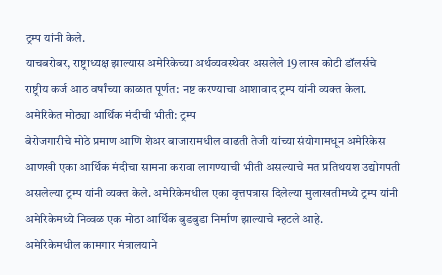ट्रम्प यांनी केले.
याचबरोबर, राष्ट्राध्यक्ष झाल्यास अमेरिकेच्या अर्थव्यवस्थेवर असलेले 19 लाख कोटी डॉलर्सचे राष्ट्रीय कर्ज आठ वर्षांच्या काळात पूर्णत: नष्ट करण्याचा आशावाद ट्रम्प यांनी व्यक्त केला.
अमेरिकेत मोठ्या आर्थिक मंदीची भीती: ट्रम्प
बेरोजगारीचे मोठे प्रमाण आणि शेअर बाजारामधील वाढती तेजी यांच्या संयोगामधून अमेरिकेस आणखी एका आर्थिक मंदीचा सामना करावा लागण्याची भीती असल्याचे मत प्रतिथयश उद्योगपती असलेल्या ट्रम्प यांनी व्यक्त केले. अमेरिकेमधील एका वृत्तपत्रास दिलेल्या मुलाखतीमध्ये ट्रम्प यांनी अमेरिकेमध्ये निव्वळ एक मोठा आर्थिक बुडबुडा निर्माण झाल्याचे म्हटले आहे.
अमेरिकेमधील कामगार मंत्रालयाने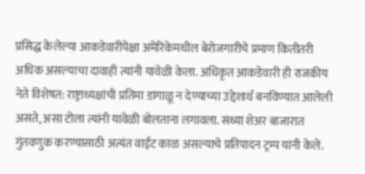प्रसिद्ध केलेल्या आकडेवारीपेक्षा अमेरिकेमधील बेरोजगारीचे प्रमाण कितीतरी अधिक असल्याचा दावाही त्यांनी यावेळी केला. अधिकृत आकडेवारी ही राजकीय नेते विशेषत: राष्ट्राध्यक्षांची प्रतिमा डागाळू न देण्याच्या उद्देशार्थ बनविण्यात आलेली असते, असा टोला त्यांनी यावेळी बोलताना लगावला. सध्या शेअर बाजारात गुंतवणुक करण्यासाठी अत्यंत वाईट काळ असल्याचे प्रतिपादन ट्रम्प यांनी केले.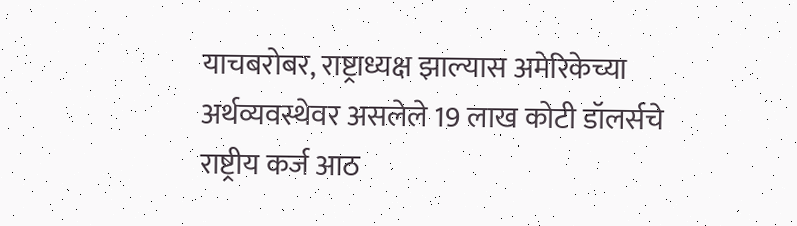याचबरोबर, राष्ट्राध्यक्ष झाल्यास अमेरिकेच्या अर्थव्यवस्थेवर असलेले 19 लाख कोटी डॉलर्सचे राष्ट्रीय कर्ज आठ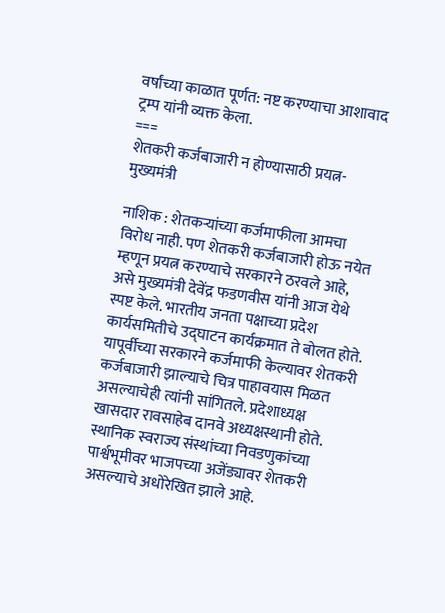वर्षांच्या काळात पूर्णत: नष्ट करण्याचा आशावाद ट्रम्प यांनी व्यक्त केला.
===
शेतकरी कर्जबाजारी न होण्यासाठी प्रयत्न- मुख्यमंत्री

नाशिक : शेतकऱ्यांच्या कर्जमाफीला आमचा विरोध नाही. पण शेतकरी कर्जबाजारी होऊ नयेत म्हणून प्रयत्न करण्याचे सरकारने ठरवले आहे, असे मुख्यमंत्री देवेंद्र फडणवीस यांनी आज येथे स्पष्ट केले. भारतीय जनता पक्षाच्या प्रदेश कार्यसमितीचे उद्घाटन कार्यक्रमात ते बोलत होते. यापूर्वीच्या सरकारने कर्जमाफी केल्यावर शेतकरी कर्जबाजारी झाल्याचे चित्र पाहावयास मिळत असल्याचेही त्यांनी सांगितले. प्रदेशाध्यक्ष खासदार रावसाहेब दानवे अध्यक्षस्थानी होते.
स्थानिक स्वराज्य संस्थांच्या निवडणुकांच्या पार्श्वभूमीवर भाजपच्या अजेंड्यावर शेतकरी असल्याचे अधोरेखित झाले आहे.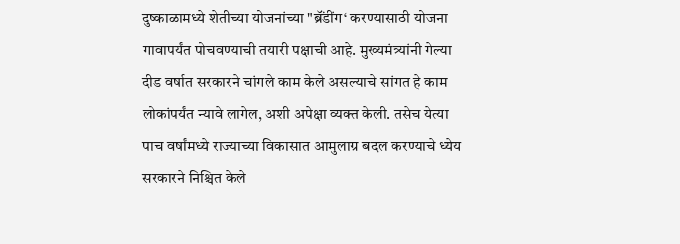दुष्काळामध्ये शेतीच्या योजनांच्या "ब्रॅंडींग‘ करण्यासाठी योजना गावापर्यंत पोचवण्याची तयारी पक्षाची आहे. मुख्यमंत्र्यांनी गेल्या दीड वर्षात सरकारने चांगले काम केले असल्याचे सांगत हे काम लोकांपर्यंत न्यावे लागेल, अशी अपेक्षा व्यक्त केली. तसेच येत्या पाच वर्षांमध्ये राज्याच्या विकासात आमुलाग्र बदल करण्याचे ध्येय सरकारने निश्चित केले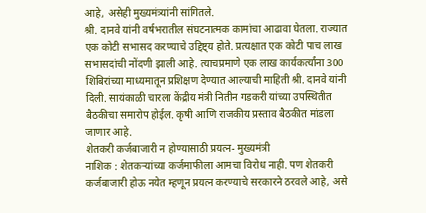आहे, असेही मुख्यमंत्र्यांनी सांगितले.
श्री. दानवे यांनी वर्षभरातील संघटनात्मक कामांचा आढावा घेतला. राज्यात एक कोटी सभासद करण्याचे उद्दिष्ट्य होते. प्रत्यक्षात एक कोटी पाच लाख सभासदांची नोंदणी झाली आहे. त्याचप्रमाणे एक लाख कार्यकर्त्यांना 300 शिबिरांच्या माध्यमातून प्रशिक्षण देण्यात आल्याची माहिती श्री. दानवे यांनी दिली. सायंकाळी चारला केंद्रीय मंत्री नितीन गडकरी यांच्या उपस्थितीत बैठकीचा समारोप होईल. कृषी आणि राजकीय प्रस्ताव बैठकीत मांडला जाणार आहे.
शेतकरी कर्जबाजारी न होण्यासाठी प्रयत्न- मुख्यमंत्री
नाशिक : शेतकऱ्यांच्या कर्जमाफीला आमचा विरोध नाही. पण शेतकरी कर्जबाजारी होऊ नयेत म्हणून प्रयत्न करण्याचे सरकारने ठरवले आहे, असे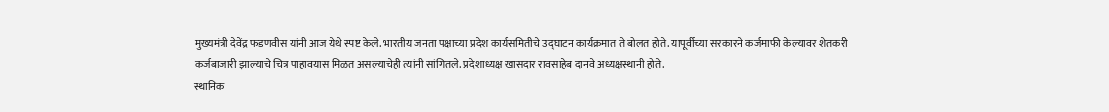मुख्यमंत्री देवेंद्र फडणवीस यांनी आज येथे स्पष्ट केले. भारतीय जनता पक्षाच्या प्रदेश कार्यसमितीचे उद्घाटन कार्यक्रमात ते बोलत होते. यापूर्वीच्या सरकारने कर्जमाफी केल्यावर शेतकरी कर्जबाजारी झाल्याचे चित्र पाहावयास मिळत असल्याचेही त्यांनी सांगितले. प्रदेशाध्यक्ष खासदार रावसाहेब दानवे अध्यक्षस्थानी होते.
स्थानिक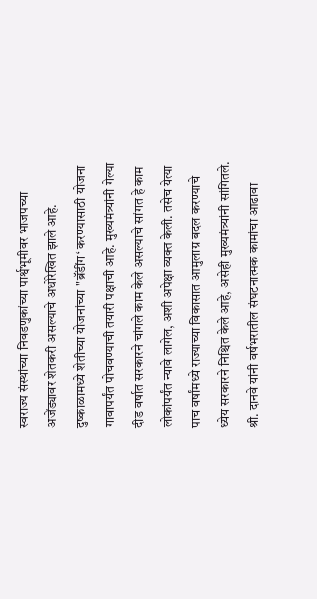स्वराज्य संस्थांच्या निवडणुकांच्या पार्श्वभूमीवर भाजपच्या अजेंड्यावर शेतकरी असल्याचे अधोरेखित झाले आहे. दुष्काळामध्ये शेतीच्या योजनांच्या "ब्रॅंडींग‘ करण्यासाठी योजना गावापर्यंत पोचवण्याची तयारी पक्षाची आहे. मुख्यमंत्र्यांनी गेल्या दीड वर्षात सरकारने चांगले काम केले असल्याचे सांगत हे काम लोकांपर्यंत न्यावे लागेल, अशी अपेक्षा व्यक्त केली. तसेच येत्या पाच वर्षांमध्ये राज्याच्या विकासात आमुलाग्र बदल करण्याचे ध्येय सरकारने निश्चित केले आहे, असेही मुख्यमंत्र्यांनी सांगितले.
श्री. दानवे यांनी वर्षभरातील संघटनात्मक कामांचा आढावा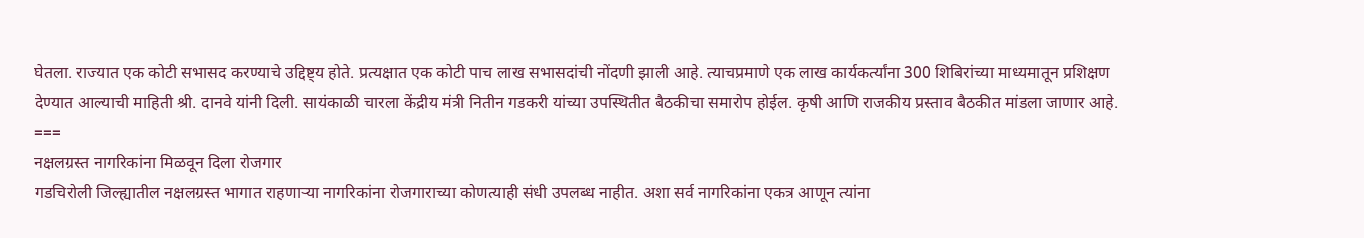घेतला. राज्यात एक कोटी सभासद करण्याचे उद्दिष्ट्य होते. प्रत्यक्षात एक कोटी पाच लाख सभासदांची नोंदणी झाली आहे. त्याचप्रमाणे एक लाख कार्यकर्त्यांना 300 शिबिरांच्या माध्यमातून प्रशिक्षण देण्यात आल्याची माहिती श्री. दानवे यांनी दिली. सायंकाळी चारला केंद्रीय मंत्री नितीन गडकरी यांच्या उपस्थितीत बैठकीचा समारोप होईल. कृषी आणि राजकीय प्रस्ताव बैठकीत मांडला जाणार आहे.
===
नक्षलग्रस्त नागरिकांना मिळवून दिला रोजगार
गडचिरोली जिल्ह्यातील नक्षलग्रस्त भागात राहणाऱ्या नागरिकांना रोजगाराच्या कोणत्याही संधी उपलब्ध नाहीत. अशा सर्व नागरिकांना एकत्र आणून त्यांना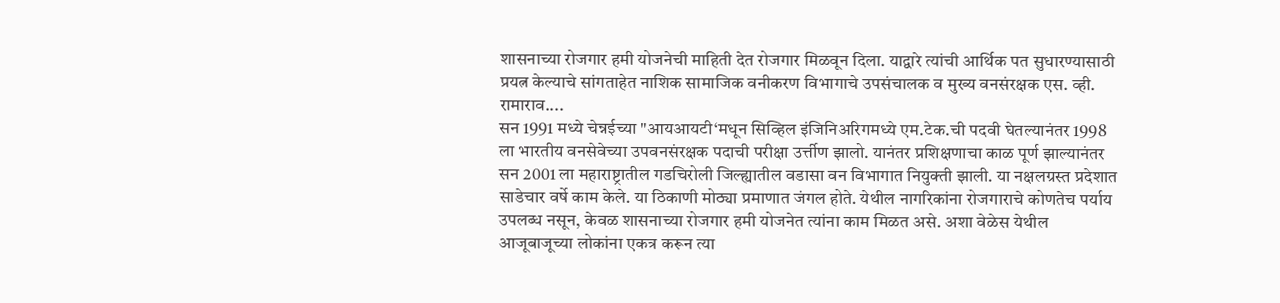शासनाच्या रोजगार हमी योजनेची माहिती देत रोजगार मिळवून दिला. याद्वारे त्यांची आर्थिक पत सुधारण्यासाठी प्रयत्न केल्याचे सांगताहेत नाशिक सामाजिक वनीकरण विभागाचे उपसंचालक व मुख्य वनसंरक्षक एस. व्ही. रामाराव....
सन 1991 मध्ये चेन्नईच्या "आयआयटी‘मधून सिव्हिल इंजिनिअरिगमध्ये एम.टेक.ची पदवी घेतल्यानंतर 1998 ला भारतीय वनसेवेच्या उपवनसंरक्षक पदाची परीक्षा उर्त्तीण झालो. यानंतर प्रशिक्षणाचा काळ पूर्ण झाल्यानंतर सन 2001 ला महाराष्ट्रातील गडचिरोली जिल्ह्यातील वडासा वन विभागात नियुक्ती झाली. या नक्षलग्रस्त प्रदेशात साडेचार वर्षे काम केले. या ठिकाणी मोठ्या प्रमाणात जंगल होते. येथील नागरिकांना रोजगाराचे कोणतेच पर्याय उपलब्ध नसून, केवळ शासनाच्या रोजगार हमी योजनेत त्यांना काम मिळत असे. अशा वेळेस येथील आजूबाजूच्या लोकांना एकत्र करून त्या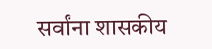सर्वांना शासकीय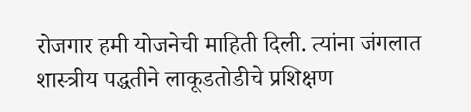रोजगार हमी योजनेची माहिती दिली. त्यांना जंगलात शास्त्रीय पद्धतीने लाकूडतोडीचे प्रशिक्षण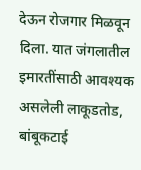देऊन रोजगार मिळवून दिला. यात जंगलातील इमारतींसाठी आवश्यक असलेली लाकूडतोड, बांबूकटाई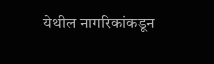येथील नागरिकांकडून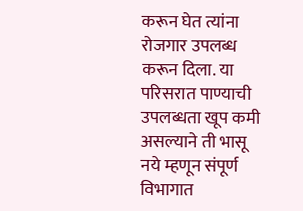करून घेत त्यांना रोजगार उपलब्ध करून दिला. या परिसरात पाण्याची उपलब्धता खूप कमी असल्याने ती भासू नये म्हणून संपूर्ण विभागात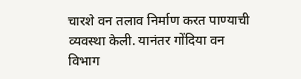चारशे वन तलाव निर्माण करत पाण्याची व्यवस्था केली. यानंतर गोंदिया वन विभाग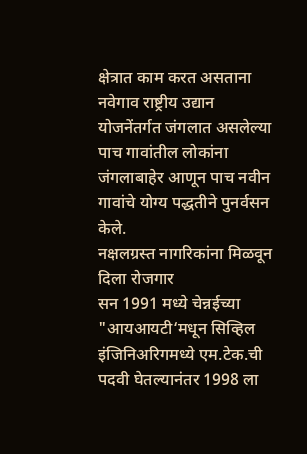क्षेत्रात काम करत असताना नवेगाव राष्ट्रीय उद्यान योजनेंतर्गत जंगलात असलेल्या पाच गावांतील लोकांना जंगलाबाहेर आणून पाच नवीन गावांचे योग्य पद्धतीने पुनर्वसन केले.
नक्षलग्रस्त नागरिकांना मिळवून दिला रोजगार
सन 1991 मध्ये चेन्नईच्या "आयआयटी‘मधून सिव्हिल इंजिनिअरिगमध्ये एम.टेक.ची पदवी घेतल्यानंतर 1998 ला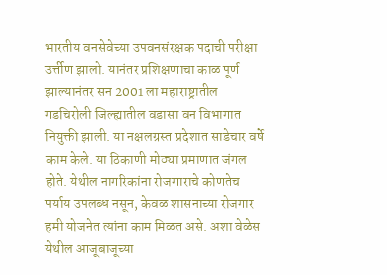भारतीय वनसेवेच्या उपवनसंरक्षक पदाची परीक्षा उर्त्तीण झालो. यानंतर प्रशिक्षणाचा काळ पूर्ण झाल्यानंतर सन 2001 ला महाराष्ट्रातील गडचिरोली जिल्ह्यातील वडासा वन विभागात नियुक्ती झाली. या नक्षलग्रस्त प्रदेशात साडेचार वर्षे काम केले. या ठिकाणी मोठ्या प्रमाणात जंगल होते. येथील नागरिकांना रोजगाराचे कोणतेच पर्याय उपलब्ध नसून, केवळ शासनाच्या रोजगार हमी योजनेत त्यांना काम मिळत असे. अशा वेळेस येथील आजूबाजूच्या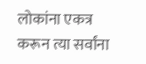लोकांना एकत्र करून त्या सर्वांना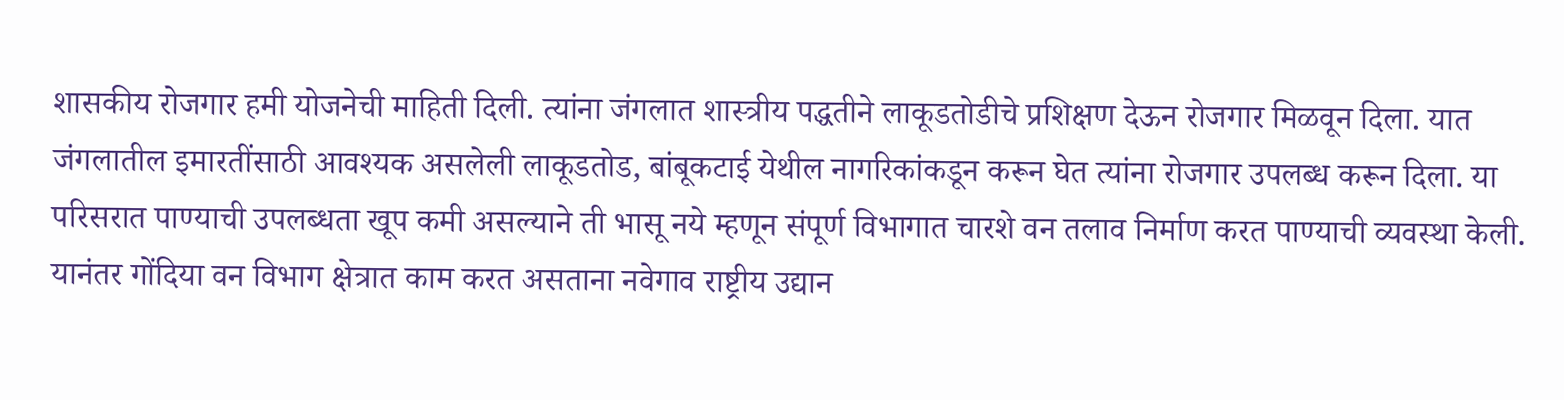शासकीय रोजगार हमी योजनेची माहिती दिली. त्यांना जंगलात शास्त्रीय पद्धतीने लाकूडतोडीचे प्रशिक्षण देऊन रोजगार मिळवून दिला. यात जंगलातील इमारतींसाठी आवश्यक असलेली लाकूडतोड, बांबूकटाई येथील नागरिकांकडून करून घेत त्यांना रोजगार उपलब्ध करून दिला. या परिसरात पाण्याची उपलब्धता खूप कमी असल्याने ती भासू नये म्हणून संपूर्ण विभागात चारशे वन तलाव निर्माण करत पाण्याची व्यवस्था केली. यानंतर गोंदिया वन विभाग क्षेत्रात काम करत असताना नवेगाव राष्ट्रीय उद्यान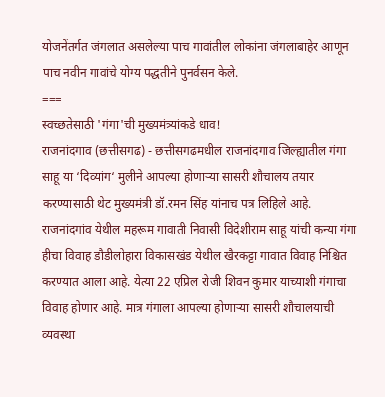योजनेंतर्गत जंगलात असलेल्या पाच गावांतील लोकांना जंगलाबाहेर आणून पाच नवीन गावांचे योग्य पद्धतीने पुनर्वसन केले.
===
स्वच्छतेसाठी 'गंगा'ची मुख्यमंत्र्यांकडे धाव!
राजनांदगाव (छत्तीसगढ) - छत्तीसगढमधील राजनांदगाव जिल्ह्यातील गंगा साहू या ‘दिव्यांग‘ मुलीने आपल्या होणाऱ्या सासरी शौचालय तयार करण्यासाठी थेट मुख्यमंत्री डॉ.रमन सिंह यांनाच पत्र लिहिले आहे.
राजनांदगांव येथील महरूम गावाती निवासी विदेशीराम साहू यांची कन्या गंगा हीचा विवाह डौडीलोहारा विकासखंड येथील खैरकट्टा गावात विवाह निश्चित करण्यात आला आहे. येत्या 22 एप्रिल रोजी शिवन कुमार याच्याशी गंगाचा विवाह होणार आहे. मात्र गंगाला आपल्या होणाऱ्या सासरी शौचालयाची व्यवस्था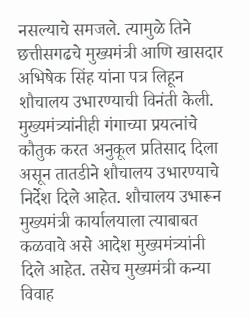नसल्याचे समजले. त्यामुळे तिने छत्तीसगढचे मुख्यमंत्री आणि खासदार अभिषेक सिंह यांना पत्र लिहून शौचालय उभारण्याची विनंती केली. मुख्यमंत्र्यांनीही गंगाच्या प्रयत्नांचे कौतुक करत अनुकूल प्रतिसाद दिला असून तातडीने शौचालय उभारण्याचे निर्देश दिले आहेत. शौचालय उभारून मुख्यमंत्री कार्यालयाला त्याबाबत कळवावे असे आदेश मुख्यमंत्र्यांनी दिले आहेत. तसेच मुख्यमंत्री कन्या विवाह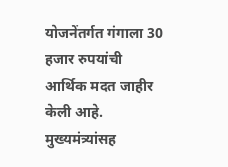योजनेंतर्गत गंगाला 30 हजार रुपयांची आर्थिक मदत जाहीर केली आहे.
मुख्यमंत्र्यांसह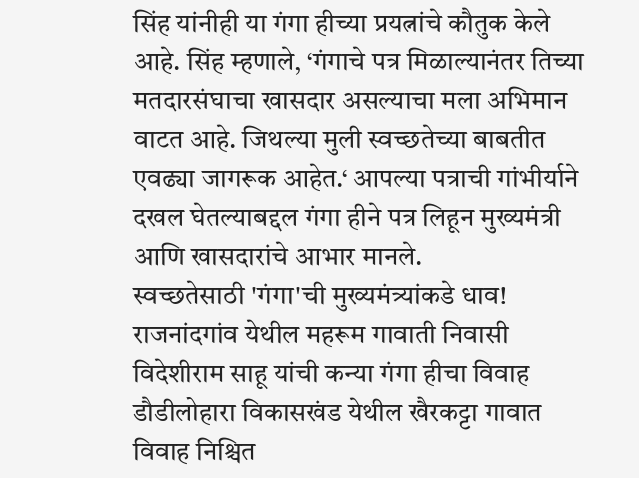सिंह यांनीही या गंगा हीच्या प्रयत्नांचे कौतुक केले आहे. सिंह म्हणाले, ‘गंगाचे पत्र मिळाल्यानंतर तिच्या मतदारसंघाचा खासदार असल्याचा मला अभिमान वाटत आहे. जिथल्या मुली स्वच्छतेच्या बाबतीत एवढ्या जागरूक आहेत.‘ आपल्या पत्राची गांभीर्याने दखल घेतल्याबद्दल गंगा हीने पत्र लिहून मुख्यमंत्री आणि खासदारांचे आभार मानले.
स्वच्छतेसाठी 'गंगा'ची मुख्यमंत्र्यांकडे धाव!
राजनांदगांव येथील महरूम गावाती निवासी विदेशीराम साहू यांची कन्या गंगा हीचा विवाह डौडीलोहारा विकासखंड येथील खैरकट्टा गावात विवाह निश्चित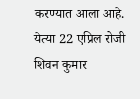करण्यात आला आहे. येत्या 22 एप्रिल रोजी शिवन कुमार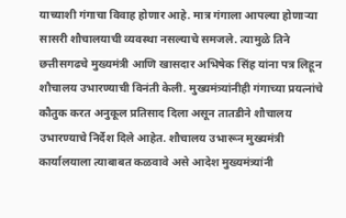याच्याशी गंगाचा विवाह होणार आहे. मात्र गंगाला आपल्या होणाऱ्या सासरी शौचालयाची व्यवस्था नसल्याचे समजले. त्यामुळे तिने छत्तीसगढचे मुख्यमंत्री आणि खासदार अभिषेक सिंह यांना पत्र लिहून शौचालय उभारण्याची विनंती केली. मुख्यमंत्र्यांनीही गंगाच्या प्रयत्नांचे कौतुक करत अनुकूल प्रतिसाद दिला असून तातडीने शौचालय उभारण्याचे निर्देश दिले आहेत. शौचालय उभारून मुख्यमंत्री कार्यालयाला त्याबाबत कळवावे असे आदेश मुख्यमंत्र्यांनी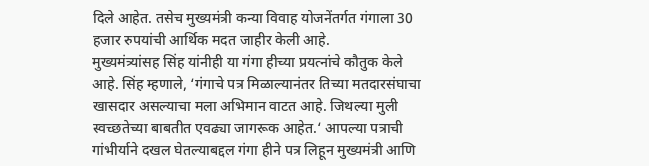दिले आहेत. तसेच मुख्यमंत्री कन्या विवाह योजनेंतर्गत गंगाला 30 हजार रुपयांची आर्थिक मदत जाहीर केली आहे.
मुख्यमंत्र्यांसह सिंह यांनीही या गंगा हीच्या प्रयत्नांचे कौतुक केले आहे. सिंह म्हणाले, ‘गंगाचे पत्र मिळाल्यानंतर तिच्या मतदारसंघाचा खासदार असल्याचा मला अभिमान वाटत आहे. जिथल्या मुली स्वच्छतेच्या बाबतीत एवढ्या जागरूक आहेत.‘ आपल्या पत्राची गांभीर्याने दखल घेतल्याबद्दल गंगा हीने पत्र लिहून मुख्यमंत्री आणि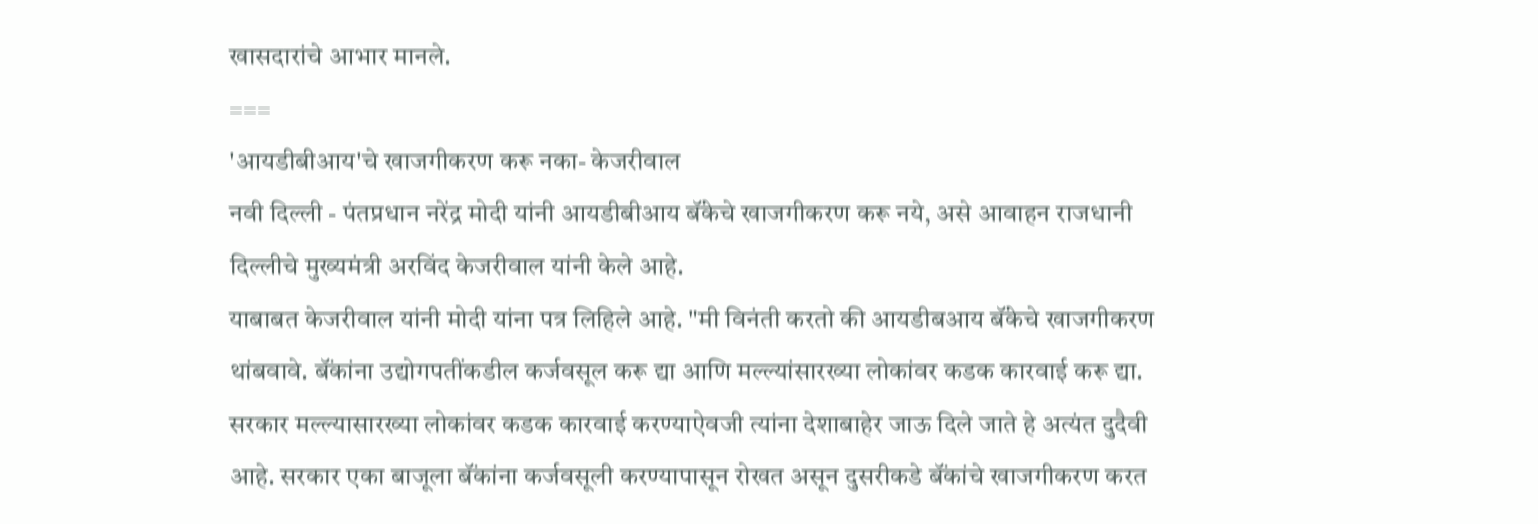खासदारांचे आभार मानले.
===
'आयडीबीआय'चे खाजगीकरण करू नका- केजरीवाल
नवी दिल्ली - पंतप्रधान नरेंद्र मोदी यांनी आयडीबीआय बॅंकेचे खाजगीकरण करू नये, असे आवाहन राजधानी दिल्लीचे मुख्यमंत्री अरविंद केजरीवाल यांनी केले आहे.
याबाबत केजरीवाल यांनी मोदी यांना पत्र लिहिले आहे. "मी विनंती करतो की आयडीबआय बॅंकेचे खाजगीकरण थांबवावे. बॅंकांना उद्योगपतींकडील कर्जवसूल करू द्या आणि मल्ल्यांसारख्या लोकांवर कडक कारवाई करू द्या. सरकार मल्ल्यासारख्या लोकांवर कडक कारवाई करण्याऐवजी त्यांना देशाबाहेर जाऊ दिले जाते हे अत्यंत दुदैवी आहे. सरकार एका बाजूला बॅंकांना कर्जवसूली करण्यापासून रोखत असून दुसरीकडे बॅंकांचे खाजगीकरण करत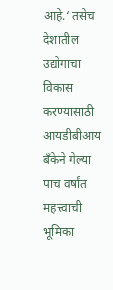आहे.‘ तसेच देशातील उद्योगाचा विकास करण्यासाठी आयडीबीआय बॅंकेने गेल्या पाच वर्षांत महत्त्वाची भूमिका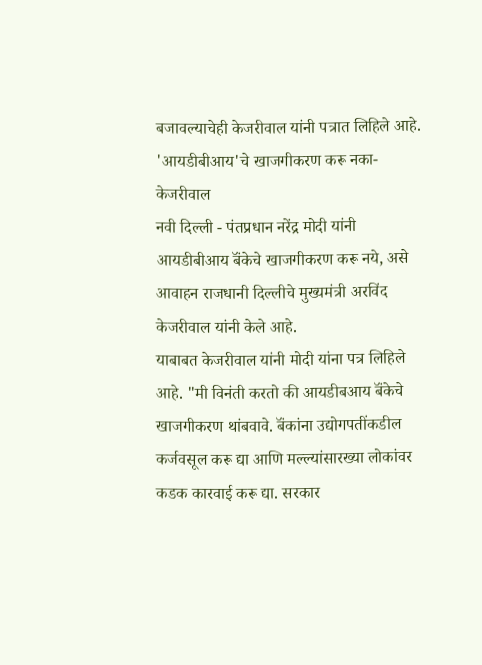बजावल्याचेही केजरीवाल यांनी पत्रात लिहिले आहे.
'आयडीबीआय'चे खाजगीकरण करू नका- केजरीवाल
नवी दिल्ली - पंतप्रधान नरेंद्र मोदी यांनी आयडीबीआय बॅंकेचे खाजगीकरण करू नये, असे आवाहन राजधानी दिल्लीचे मुख्यमंत्री अरविंद केजरीवाल यांनी केले आहे.
याबाबत केजरीवाल यांनी मोदी यांना पत्र लिहिले आहे. "मी विनंती करतो की आयडीबआय बॅंकेचे खाजगीकरण थांबवावे. बॅंकांना उद्योगपतींकडील कर्जवसूल करू द्या आणि मल्ल्यांसारख्या लोकांवर कडक कारवाई करू द्या. सरकार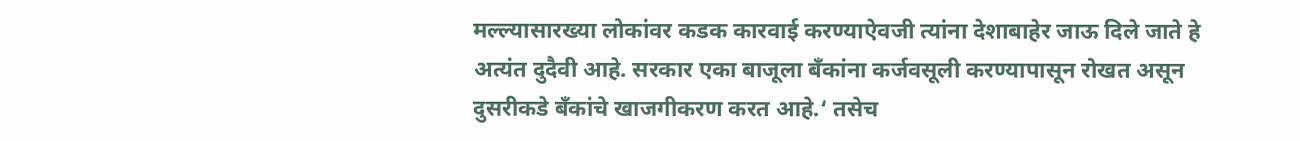मल्ल्यासारख्या लोकांवर कडक कारवाई करण्याऐवजी त्यांना देशाबाहेर जाऊ दिले जाते हे अत्यंत दुदैवी आहे. सरकार एका बाजूला बॅंकांना कर्जवसूली करण्यापासून रोखत असून दुसरीकडे बॅंकांचे खाजगीकरण करत आहे.‘ तसेच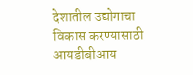देशातील उद्योगाचा विकास करण्यासाठी आयडीबीआय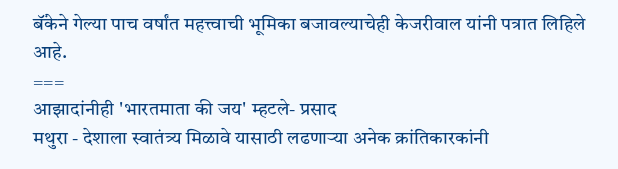बॅंकेने गेल्या पाच वर्षांत महत्त्वाची भूमिका बजावल्याचेही केजरीवाल यांनी पत्रात लिहिले आहे.
===
आझादांनीही 'भारतमाता की जय' म्हटले- प्रसाद
मथुरा - देशाला स्वातंत्र्य मिळावे यासाठी लढणाऱ्या अनेक क्रांतिकारकांनी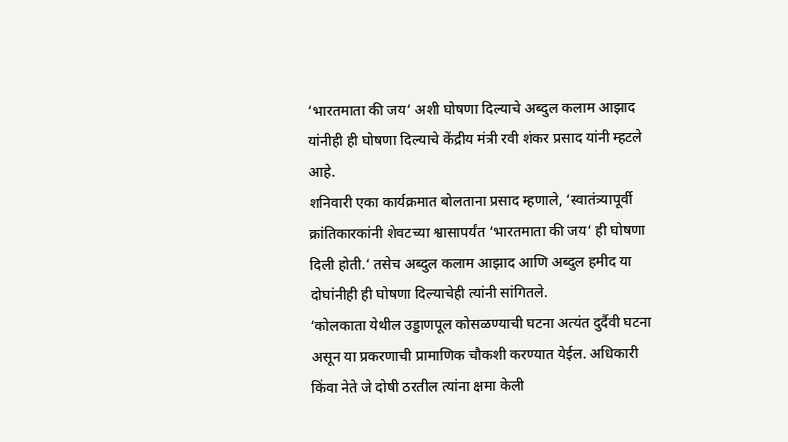‘भारतमाता की जय‘ अशी घोषणा दिल्याचे अब्दुल कलाम आझाद यांनीही ही घोषणा दिल्याचे केंद्रीय मंत्री रवी शंकर प्रसाद यांनी म्हटले आहे.
शनिवारी एका कार्यक्रमात बोलताना प्रसाद म्हणाले, ‘स्वातंत्र्यापूर्वी क्रांतिकारकांनी शेवटच्या श्वासापर्यंत ‘भारतमाता की जय‘ ही घोषणा दिली होती.‘ तसेच अब्दुल कलाम आझाद आणि अब्दुल हमीद या दोघांनीही ही घोषणा दिल्याचेही त्यांनी सांगितले.
‘कोलकाता येथील उड्डाणपूल कोसळण्याची घटना अत्यंत दुर्दैवी घटना असून या प्रकरणाची प्रामाणिक चौकशी करण्यात येईल. अधिकारी किंवा नेते जे दोषी ठरतील त्यांना क्षमा केली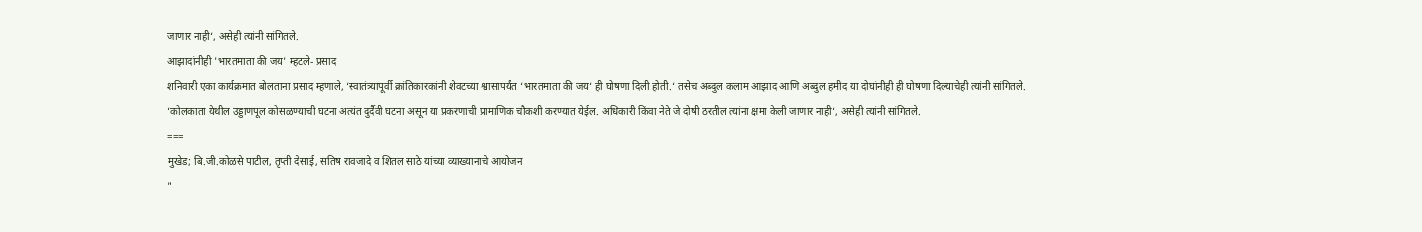जाणार नाही‘, असेही त्यांनी सांगितले.
आझादांनीही 'भारतमाता की जय' म्हटले- प्रसाद
शनिवारी एका कार्यक्रमात बोलताना प्रसाद म्हणाले, ‘स्वातंत्र्यापूर्वी क्रांतिकारकांनी शेवटच्या श्वासापर्यंत ‘भारतमाता की जय‘ ही घोषणा दिली होती.‘ तसेच अब्दुल कलाम आझाद आणि अब्दुल हमीद या दोघांनीही ही घोषणा दिल्याचेही त्यांनी सांगितले.
‘कोलकाता येथील उड्डाणपूल कोसळण्याची घटना अत्यंत दुर्दैवी घटना असून या प्रकरणाची प्रामाणिक चौकशी करण्यात येईल. अधिकारी किंवा नेते जे दोषी ठरतील त्यांना क्षमा केली जाणार नाही‘, असेही त्यांनी सांगितले.
===
मुखेड; बि.जी.कोळसे पाटील, तृप्ती देसाई, सतिष रावजादे व शितल साठे यांच्या व्याख्यानाचे आयोजन
"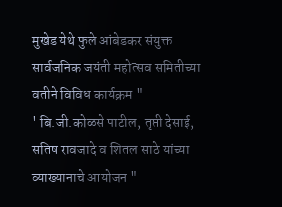मुखेड येथे फुले आंबेडकर संयुक्त सार्वजनिक जयंती महोत्सव समितीच्या वतीने विविध कार्यक्रम "
' बि.जी.कोळसे पाटील, तृप्ती देसाई, सतिष रावजादे व शितल साठे यांच्या व्याख्यानाचे आयोजन "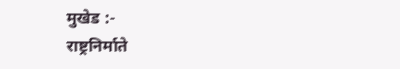मुखेड :-
राष्ट्रनिर्माते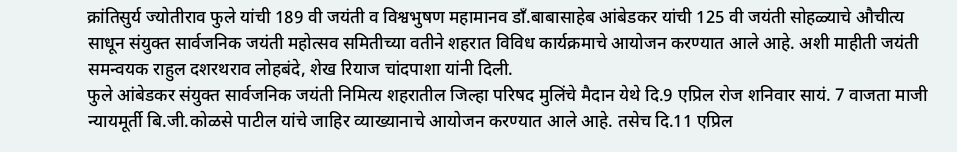क्रांतिसुर्य ज्योतीराव फुले यांची 189 वी जयंती व विश्वभुषण महामानव डाँ.बाबासाहेब आंबेडकर यांची 125 वी जयंती सोहळ्याचे औचीत्य साधून संयुक्त सार्वजनिक जयंती महोत्सव समितीच्या वतीने शहरात विविध कार्यक्रमाचे आयोजन करण्यात आले आहे. अशी माहीती जयंती समन्वयक राहुल दशरथराव लोहबंदे, शेख रियाज चांदपाशा यांनी दिली.
फुले आंबेडकर संयुक्त सार्वजनिक जयंती निमित्य शहरातील जिल्हा परिषद मुलिंचे मैदान येथे दि.9 एप्रिल रोज शनिवार सायं. 7 वाजता माजी न्यायमूर्ती बि.जी.कोळसे पाटील यांचे जाहिर व्याख्यानाचे आयोजन करण्यात आले आहे. तसेच दि.11 एप्रिल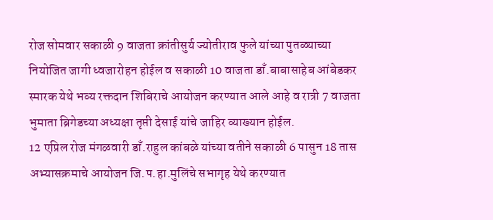रोज सोमवार सकाळी 9 वाजता क्रांतीसुर्य ज्योतीराव फुले यांच्या पुतळ्याच्या नियोजित जागी ध्वजारोहन होईल व सकाळी 10 वाजता डाँ.बाबासाहेब आंबेडकर स्मारक येथे भव्य रक्तदान शिबिराचे आयोजन करण्यात आले आहे व रात्री 7 वाजता भुमाता ब्रिगेडच्या अध्यक्षा तृप्ती देसाई यांचे जाहिर व्याख्यान होईल.
12 एप्रिल रोज मंगळवारी डाँ.राहुल कांबळे यांच्या वतीने सकाळी 6 पासुन 18 तास अभ्यासक्रमाचे आयोजन जि.प.हा.मुलिंचे सभागृह येथे करण्यात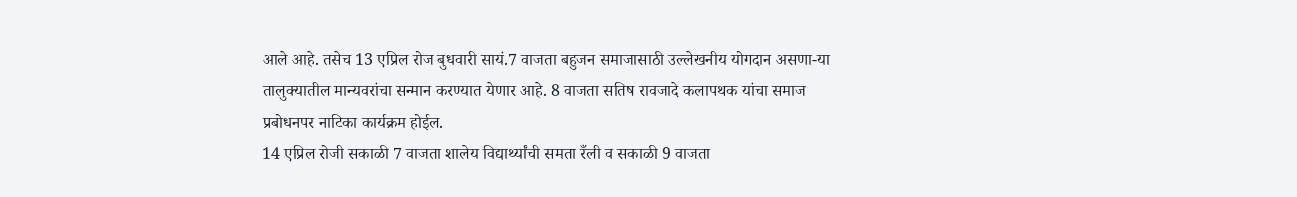आले आहे. तसेच 13 एप्रिल रोज बुधवारी सायं.7 वाजता बहुजन समाजासाठी उल्लेखनीय योगदान असणा-या तालुक्यातील मान्यवरांचा सन्मान करण्यात येणार आहे. 8 वाजता सतिष रावजादे कलापथक यांचा समाज प्रबोधनपर नाटिका कार्यक्रम होईल.
14 एप्रिल रोजी सकाळी 7 वाजता शालेय विद्यार्थ्यांची समता रँली व सकाळी 9 वाजता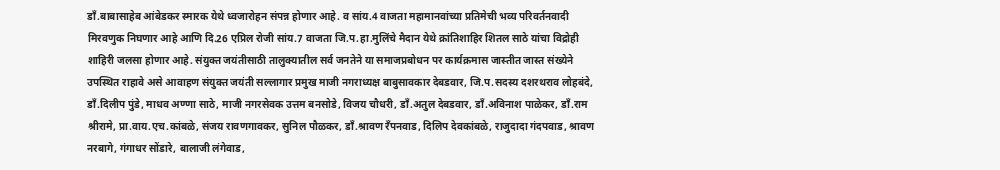डाँ.बाबासाहेब आंबेडकर स्मारक येथे ध्वजारोहन संपन्न होणार आहे. व सांय.4 वाजता महामानवांच्या प्रतिमेची भव्य परिवर्तनवादी मिरवणुक निघणार आहे आणि दि.26 एप्रिल रोजी सांय.7 वाजता जि.प.हा.मुलिंचे मैदान येथे क्रांतिशाहिर शितल साठे यांचा विद्रोही शाहिरी जलसा होणार आहे. संयुक्त जयंतीसाठी तालुक्यातील सर्व जनतेने या समाजप्रबोधन पर कार्यक्रमास जास्तीत जास्त संख्येने उपस्थित राहावे असे आवाहण संयुक्त जयंती सल्लागार प्रमुख माजी नगराध्यक्ष बाबुसावकार देबडवार, जि.प.सदस्य दशरथराव लोहबंदे, डाँ.दिलीप पुंडे, माधव अण्णा साठे, माजी नगरसेवक उत्तम बनसोडे, विजय चौधरी, डाँ.अतुल देबडवार, डाँ.अविनाश पाळेकर, डाँ.राम श्रीरामे, प्रा.वाय.एच.कांबळे, संजय रावणगावकर, सुनिल पौळकर, डाँ.श्रावण रँपनवाड, दिलिप देवकांबळे, राजुदादा गंदपवाड, श्रावण नरबागे, गंगाधर सोंडारे, बालाजी लंगेवाड,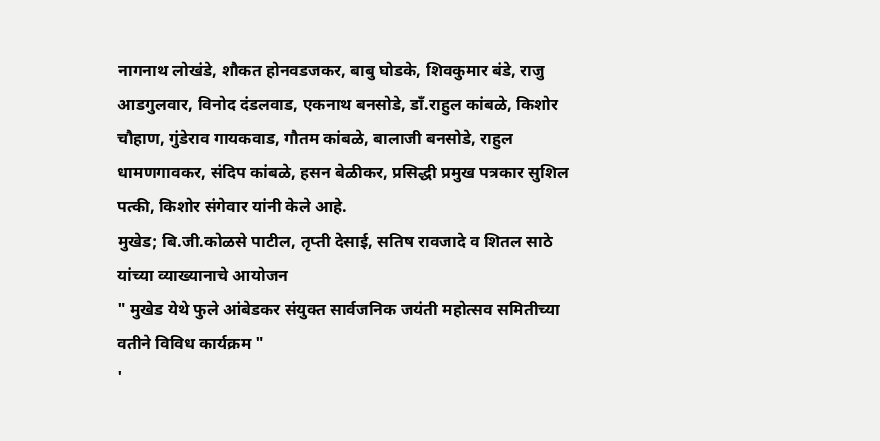नागनाथ लोखंडे, शौकत होनवडजकर, बाबु घोडके, शिवकुमार बंडे, राजु आडगुलवार, विनोद दंडलवाड, एकनाथ बनसोडे, डाँ.राहुल कांबळे, किशोर चौहाण, गुंडेराव गायकवाड, गौतम कांबळे, बालाजी बनसोडे, राहुल धामणगावकर, संदिप कांबळे, हसन बेळीकर, प्रसिद्धी प्रमुख पत्रकार सुशिल पत्की, किशोर संगेवार यांनी केले आहे.
मुखेड; बि.जी.कोळसे पाटील, तृप्ती देसाई, सतिष रावजादे व शितल साठे यांच्या व्याख्यानाचे आयोजन
" मुखेड येथे फुले आंबेडकर संयुक्त सार्वजनिक जयंती महोत्सव समितीच्या वतीने विविध कार्यक्रम "
'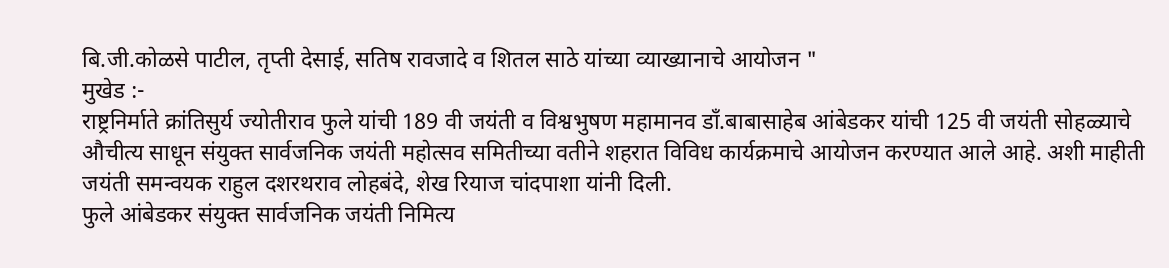बि.जी.कोळसे पाटील, तृप्ती देसाई, सतिष रावजादे व शितल साठे यांच्या व्याख्यानाचे आयोजन "
मुखेड :-
राष्ट्रनिर्माते क्रांतिसुर्य ज्योतीराव फुले यांची 189 वी जयंती व विश्वभुषण महामानव डाँ.बाबासाहेब आंबेडकर यांची 125 वी जयंती सोहळ्याचे औचीत्य साधून संयुक्त सार्वजनिक जयंती महोत्सव समितीच्या वतीने शहरात विविध कार्यक्रमाचे आयोजन करण्यात आले आहे. अशी माहीती जयंती समन्वयक राहुल दशरथराव लोहबंदे, शेख रियाज चांदपाशा यांनी दिली.
फुले आंबेडकर संयुक्त सार्वजनिक जयंती निमित्य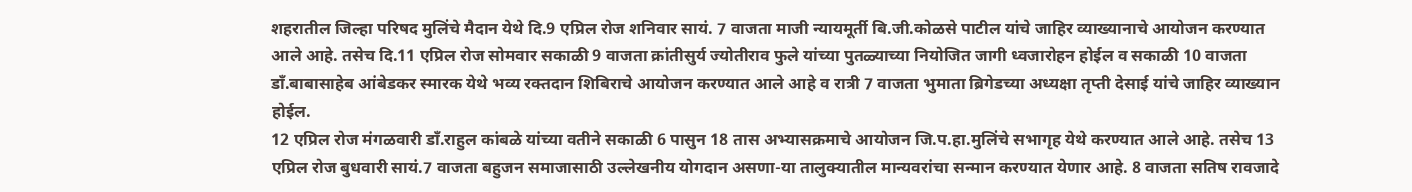शहरातील जिल्हा परिषद मुलिंचे मैदान येथे दि.9 एप्रिल रोज शनिवार सायं. 7 वाजता माजी न्यायमूर्ती बि.जी.कोळसे पाटील यांचे जाहिर व्याख्यानाचे आयोजन करण्यात आले आहे. तसेच दि.11 एप्रिल रोज सोमवार सकाळी 9 वाजता क्रांतीसुर्य ज्योतीराव फुले यांच्या पुतळ्याच्या नियोजित जागी ध्वजारोहन होईल व सकाळी 10 वाजता डाँ.बाबासाहेब आंबेडकर स्मारक येथे भव्य रक्तदान शिबिराचे आयोजन करण्यात आले आहे व रात्री 7 वाजता भुमाता ब्रिगेडच्या अध्यक्षा तृप्ती देसाई यांचे जाहिर व्याख्यान होईल.
12 एप्रिल रोज मंगळवारी डाँ.राहुल कांबळे यांच्या वतीने सकाळी 6 पासुन 18 तास अभ्यासक्रमाचे आयोजन जि.प.हा.मुलिंचे सभागृह येथे करण्यात आले आहे. तसेच 13 एप्रिल रोज बुधवारी सायं.7 वाजता बहुजन समाजासाठी उल्लेखनीय योगदान असणा-या तालुक्यातील मान्यवरांचा सन्मान करण्यात येणार आहे. 8 वाजता सतिष रावजादे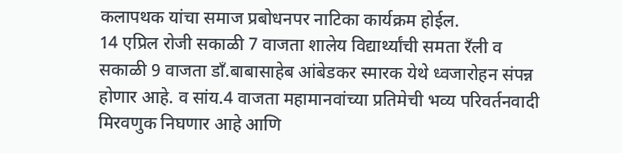कलापथक यांचा समाज प्रबोधनपर नाटिका कार्यक्रम होईल.
14 एप्रिल रोजी सकाळी 7 वाजता शालेय विद्यार्थ्यांची समता रँली व सकाळी 9 वाजता डाँ.बाबासाहेब आंबेडकर स्मारक येथे ध्वजारोहन संपन्न होणार आहे. व सांय.4 वाजता महामानवांच्या प्रतिमेची भव्य परिवर्तनवादी मिरवणुक निघणार आहे आणि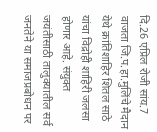दि.26 एप्रिल रोजी सांय.7 वाजता जि.प.हा.मुलिंचे मैदान येथे क्रांतिशाहिर शितल साठे यांचा विद्रोही शाहिरी जलसा होणार आहे. संयुक्त जयंतीसाठी तालुक्यातील सर्व जनतेने या समाजप्रबोधन पर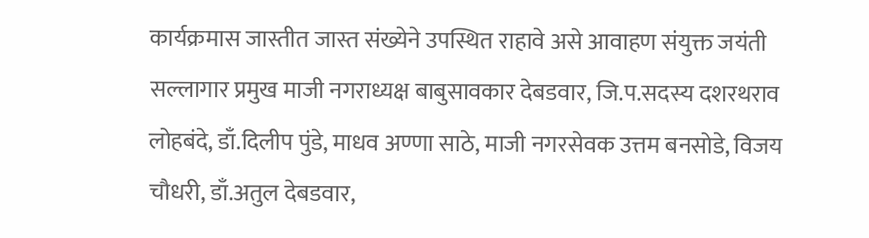कार्यक्रमास जास्तीत जास्त संख्येने उपस्थित राहावे असे आवाहण संयुक्त जयंती सल्लागार प्रमुख माजी नगराध्यक्ष बाबुसावकार देबडवार, जि.प.सदस्य दशरथराव लोहबंदे, डाँ.दिलीप पुंडे, माधव अण्णा साठे, माजी नगरसेवक उत्तम बनसोडे, विजय चौधरी, डाँ.अतुल देबडवार,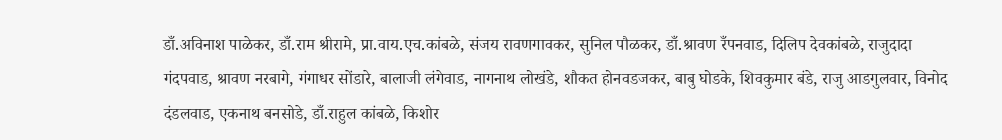डाँ.अविनाश पाळेकर, डाँ.राम श्रीरामे, प्रा.वाय.एच.कांबळे, संजय रावणगावकर, सुनिल पौळकर, डाँ.श्रावण रँपनवाड, दिलिप देवकांबळे, राजुदादा गंदपवाड, श्रावण नरबागे, गंगाधर सोंडारे, बालाजी लंगेवाड, नागनाथ लोखंडे, शौकत होनवडजकर, बाबु घोडके, शिवकुमार बंडे, राजु आडगुलवार, विनोद दंडलवाड, एकनाथ बनसोडे, डाँ.राहुल कांबळे, किशोर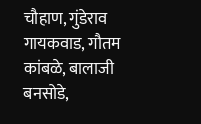चौहाण, गुंडेराव गायकवाड, गौतम कांबळे, बालाजी बनसोडे,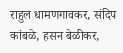राहुल धामणगावकर, संदिप कांबळे, हसन बेळीकर,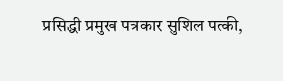प्रसिद्धी प्रमुख पत्रकार सुशिल पत्की,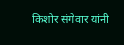किशोर संगेवार यांनी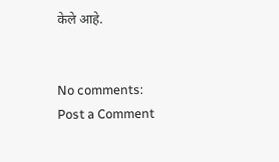केले आहे.


No comments:
Post a Comment